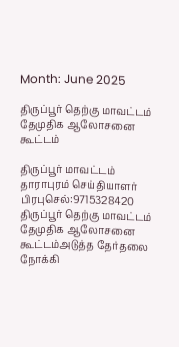Month: June 2025

திருப்பூர் தெற்கு மாவட்டம் தேமுதிக ஆலோசனை கூட்டம்

திருப்பூர் மாவட்டம் தாராபுரம் செய்தியாளர் பிரபுசெல்:9715328420 திருப்பூர் தெற்கு மாவட்டம் தேமுதிக ஆலோசனை கூட்டம்அடுத்த தேர்தலை நோக்கி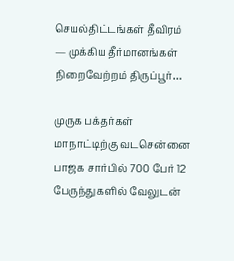செயல்திட்டங்கள் தீவிரம் — முக்கிய தீர்மானங்கள் நிறைவேற்றம் திருப்பூர்…

முருக பக்தர்கள் மாநாட்டிற்கு வடசென்னை பாஜக சார்பில் 700 பேர் 12 பேருந்துகளில் வேலுடன்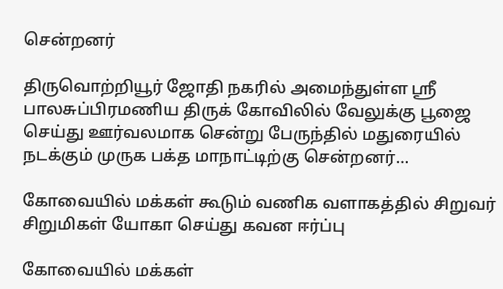சென்றனர்

திருவொற்றியூர் ஜோதி நகரில் அமைந்துள்ள ஸ்ரீ பாலசுப்பிரமணிய திருக் கோவிலில் வேலுக்கு பூஜை செய்து ஊர்வலமாக சென்று பேருந்தில் மதுரையில் நடக்கும் முருக பக்த மாநாட்டிற்கு சென்றனர்…

கோவையில் மக்கள் கூடும் வணிக வளாகத்தில் சிறுவர் சிறுமிகள் யோகா செய்து கவன ஈர்ப்பு

கோவையில் மக்கள்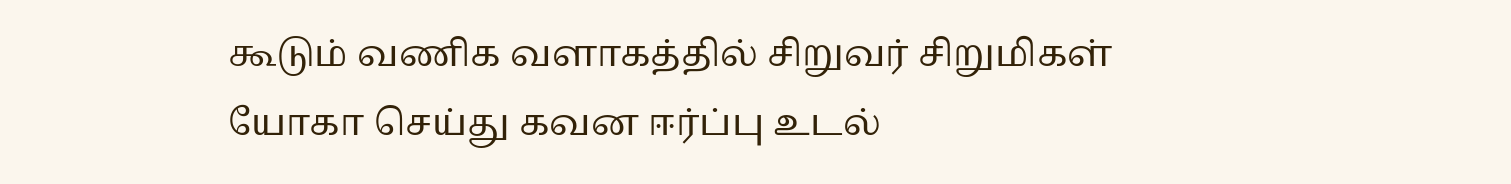கூடும் வணிக வளாகத்தில் சிறுவர் சிறுமிகள் யோகா செய்து கவன ஈர்ப்பு உடல்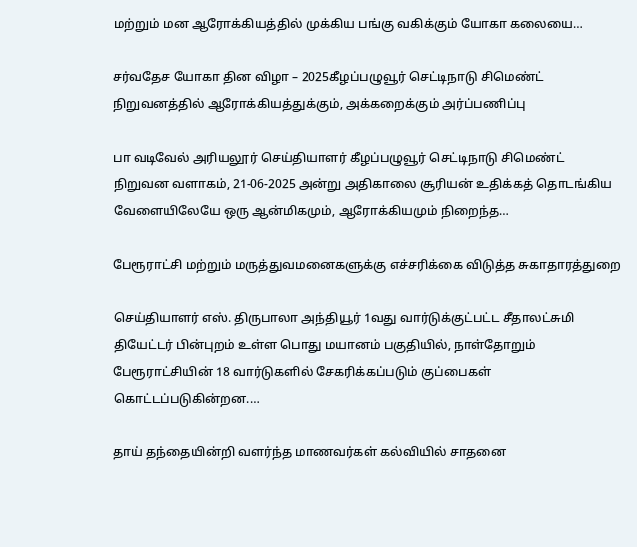மற்றும் மன ஆரோக்கியத்தில் முக்கிய பங்கு வகிக்கும் யோகா கலையை…

சர்வதேச யோகா தின விழா – 2025கீழப்பழுவூர் செட்டிநாடு சிமெண்ட் நிறுவனத்தில் ஆரோக்கியத்துக்கும், அக்கறைக்கும் அர்ப்பணிப்பு

பா வடிவேல் அரியலூர் செய்தியாளர் கீழப்பழுவூர் செட்டிநாடு சிமெண்ட் நிறுவன வளாகம், 21-06-2025 அன்று அதிகாலை சூரியன் உதிக்கத் தொடங்கிய வேளையிலேயே ஒரு ஆன்மிகமும், ஆரோக்கியமும் நிறைந்த…

பேரூராட்சி மற்றும் மருத்துவமனைகளுக்கு எச்சரிக்கை விடுத்த சுகாதாரத்துறை

செய்தியாளர் எஸ். திருபாலா அந்தியூர் 1வது வார்டுக்குட்பட்ட சீதாலட்சுமி தியேட்டர் பின்புறம் உள்ள பொது மயானம் பகுதியில், நாள்தோறும் பேரூராட்சியின் 18 வார்டுகளில் சேகரிக்கப்படும் குப்பைகள் கொட்டப்படுகின்றன.…

தாய் தந்தையின்றி வளர்ந்த மாணவர்கள் கல்வியில் சாதனை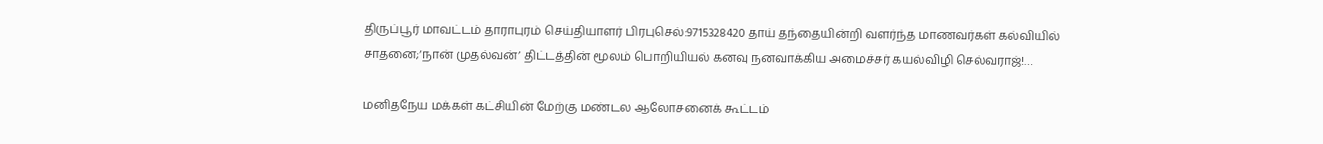திருப்பூர் மாவட்டம் தாராபுரம் செய்தியாளர் பிரபுசெல்:9715328420 தாய் தந்தையின்றி வளர்ந்த மாணவர்கள் கல்வியில் சாதனை;‘நான் முதல்வன்’ திட்டத்தின் மூலம் பொறியியல் கனவு நனவாக்கிய அமைச்சர் கயல்விழி செல்வராஜ்!…

மனிதநேய மக்கள் கட்சியின் மேற்கு மண்டல ஆலோசனைக் கூட்டம்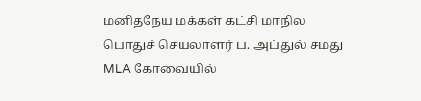மனிதநேய மக்கள் கட்சி மாநில பொதுச் செயலாளர் ப. அப்துல் சமது MLA கோவையில்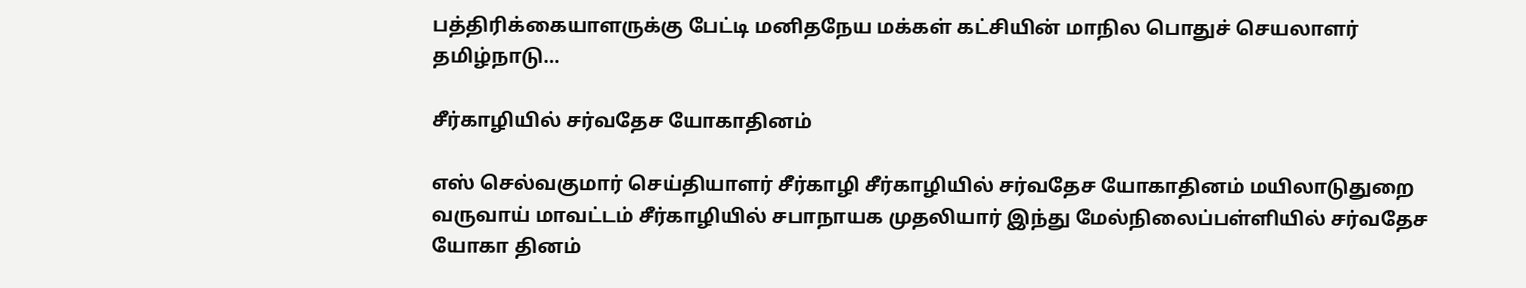பத்திரிக்கையாளருக்கு பேட்டி மனிதநேய மக்கள் கட்சியின் மாநில பொதுச் செயலாளர் தமிழ்நாடு…

சீர்காழியில் சர்வதேச யோகாதினம்

எஸ் செல்வகுமார் செய்தியாளர் சீர்காழி சீர்காழியில் சர்வதேச யோகாதினம் மயிலாடுதுறை வருவாய் மாவட்டம் சீர்காழியில் சபாநாயக முதலியார் இந்து மேல்நிலைப்பள்ளியில் சர்வதேச யோகா தினம்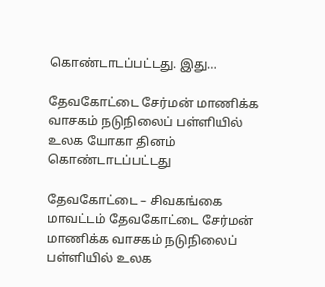கொண்டாடப்பட்டது. இது…

தேவகோட்டை சேர்மன் மாணிக்க வாசகம் நடுநிலைப் பள்ளியில் உலக யோகா தினம் கொண்டாடப்பட்டது

தேவகோட்டை – சிவகங்கை மாவட்டம் தேவகோட்டை சேர்மன் மாணிக்க வாசகம் நடுநிலைப் பள்ளியில் உலக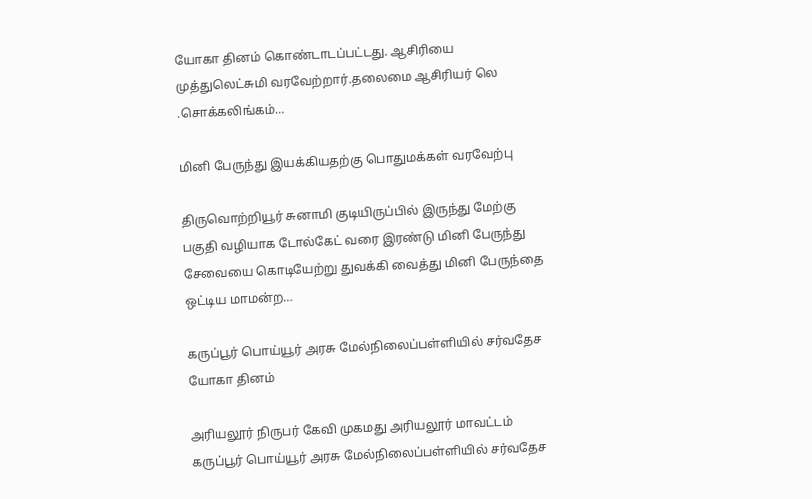யோகா தினம் கொண்டாடப்பட்டது. ஆசிரியை முத்துலெட்சுமி வரவேற்றார்.தலைமை ஆசிரியர் லெ .சொக்கலிங்கம்…

மினி பேருந்து இயக்கியதற்கு பொதுமக்கள் வரவேற்பு

திருவொற்றியூர் சுனாமி குடியிருப்பில் இருந்து மேற்கு பகுதி வழியாக டோல்கேட் வரை இரண்டு மினி பேருந்து சேவையை கொடியேற்று துவக்கி வைத்து மினி பேருந்தை ஒட்டிய மாமன்ற…

கருப்பூர் பொய்யூர் அரசு மேல்நிலைப்பள்ளியில் சர்வதேச யோகா தினம்

அரியலூர் நிருபர் கேவி முகமது அரியலூர் மாவட்டம் கருப்பூர் பொய்யூர் அரசு மேல்நிலைப்பள்ளியில் சர்வதேச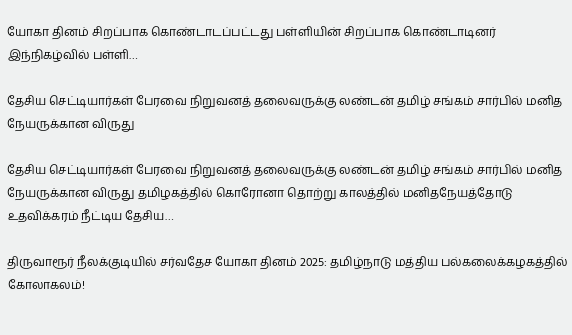யோகா தினம் சிறப்பாக கொண்டாடப்பட்டது பள்ளியின் சிறப்பாக கொண்டாடினர் இந்நிகழ்வில் பள்ளி…

தேசிய செட்டியார்கள் பேரவை நிறுவனத் தலைவருக்கு லண்டன் தமிழ் சங்கம் சார்பில் மனித நேயருக்கான விருது

தேசிய செட்டியார்கள் பேரவை நிறுவனத் தலைவருக்கு லண்டன் தமிழ் சங்கம் சார்பில் மனித நேயருக்கான விருது தமிழகத்தில் கொரோனா தொற்று காலத்தில் மனிதநேயத்தோடு உதவிக்கரம் நீட்டிய தேசிய…

திருவாரூர் நீலக்குடியில் சர்வதேச யோகா தினம் 2025: தமிழ்நாடு மத்திய பல்கலைக்கழகத்தில் கோலாகலம்!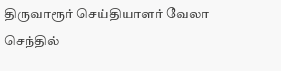திருவாரூர் செய்தியாளர் வேலா செந்தில்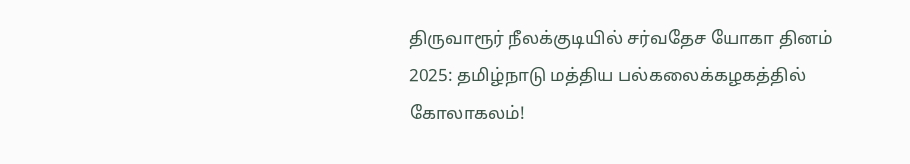திருவாரூர் நீலக்குடியில் சர்வதேச யோகா தினம் 2025: தமிழ்நாடு மத்திய பல்கலைக்கழகத்தில் கோலாகலம்!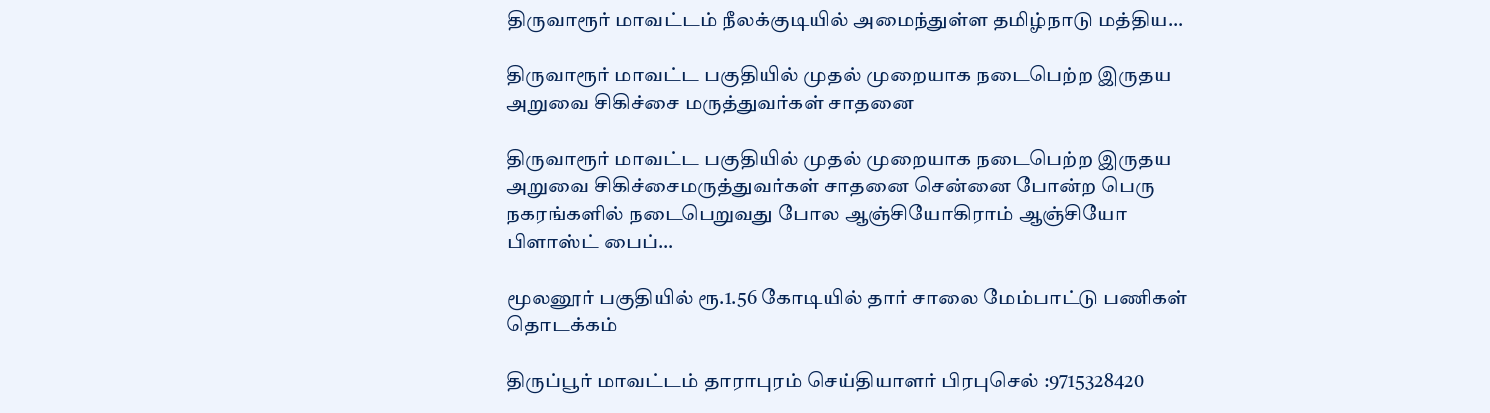திருவாரூர் மாவட்டம் நீலக்குடியில் அமைந்துள்ள தமிழ்நாடு மத்திய…

திருவாரூர் மாவட்ட பகுதியில் முதல் முறையாக நடைபெற்ற இருதய அறுவை சிகிச்சை மருத்துவர்கள் சாதனை

திருவாரூர் மாவட்ட பகுதியில் முதல் முறையாக நடைபெற்ற இருதய அறுவை சிகிச்சைமருத்துவர்கள் சாதனை சென்னை போன்ற பெரு நகரங்களில் நடைபெறுவது போல ஆஞ்சியோகிராம் ஆஞ்சியோ பிளாஸ்ட் பைப்…

மூலனூர் பகுதியில் ரூ.1.56 கோடியில் தார் சாலை மேம்பாட்டு பணிகள் தொடக்கம்

திருப்பூர் மாவட்டம் தாராபுரம் செய்தியாளர் பிரபுசெல் :9715328420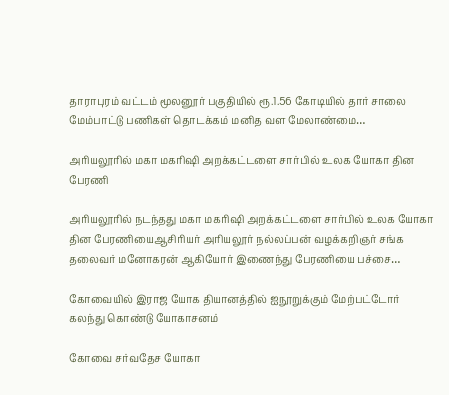தாராபுரம் வட்டம் மூலனூர் பகுதியில் ரூ.1.56 கோடியில் தார் சாலை மேம்பாட்டு பணிகள் தொடக்கம் மனித வள மேலாண்மை…

அரியலூரில் மகா மகரிஷி அறக்கட்டளை சார்பில் உலக யோகா தின பேரணி

அரியலூரில் நடந்தது மகா மகரிஷி அறக்கட்டளை சார்பில் உலக யோகா தின பேரணியைஆசிரியர் அரியலூர் நல்லப்பன் வழக்கறிஞர் சங்க தலைவர் மனோகரன் ஆகியோர் இணைந்து பேரணியை பச்சை…

கோவையில் இராஜ யோக தியானத்தில் ஐநூறுக்கும் மேற்பட்டோர் கலந்து கொண்டு யோகாசனம்

கோவை சர்வதேச யோகா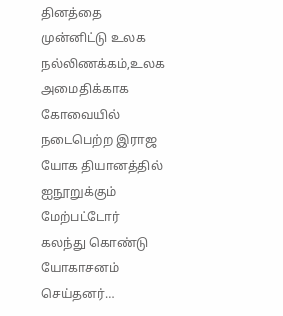தினத்தை முன்னிட்டு உலக நல்லிணக்கம்,உலக அமைதிக்காக கோவையில் நடைபெற்ற இராஜ யோக தியானத்தில் ஐநூறுக்கும் மேற்பட்டோர் கலந்து கொண்டு யோகாசனம் செய்தனர்…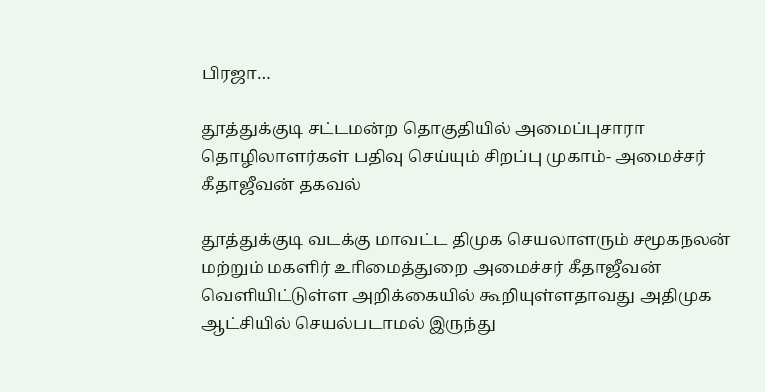பிரஜா…

தூத்துக்குடி சட்டமன்ற தொகுதியில் அமைப்புசாரா தொழிலாளர்கள் பதிவு செய்யும் சிறப்பு முகாம்- அமைச்சர் கீதாஜீவன் தகவல்

தூத்துக்குடி வடக்கு மாவட்ட திமுக செயலாளரும் சமூகநலன் மற்றும் மகளிர் உாிமைத்துறை அமைச்சர் கீதாஜீவன் வௌியிட்டுள்ள அறிக்கையில் கூறியுள்ளதாவது அதிமுக ஆட்சியில் செயல்படாமல் இருந்து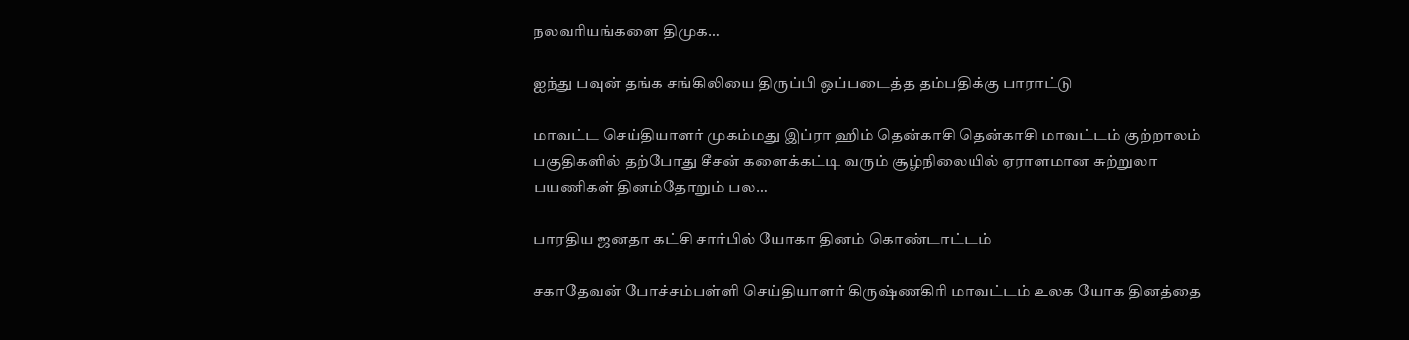நலவாியங்களை திமுக…

ஐந்து பவுன் தங்க சங்கிலியை திருப்பி ஒப்படைத்த தம்பதிக்கு பாராட்டு

மாவட்ட செய்தியாளர் முகம்மது இப்ரா ஹிம் தென்காசி தென்காசி மாவட்டம் குற்றாலம் பகுதிகளில் தற்போது சீசன் களைக்கட்டி வரும் சூழ்நிலையில் ஏராளமான சுற்றுலா பயணிகள் தினம்தோறும் பல…

பாரதிய ஜனதா கட்சி சார்பில் யோகா தினம் கொண்டாட்டம்

சகாதேவன் போச்சம்பள்ளி செய்தியாளர் கிருஷ்ணகிரி மாவட்டம் உலக யோக தினத்தை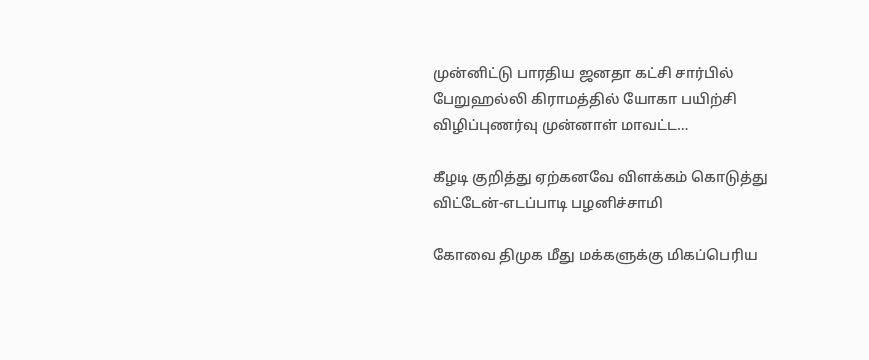முன்னிட்டு பாரதிய ஜனதா கட்சி சார்பில் பேறுஹல்லி கிராமத்தில் யோகா பயிற்சி விழிப்புணர்வு முன்னாள் மாவட்ட…

கீழடி குறித்து ஏற்கனவே விளக்கம் கொடுத்து விட்டேன்-எடப்பாடி பழனிச்சாமி

கோவை திமுக மீது மக்களுக்கு மிகப்பெரிய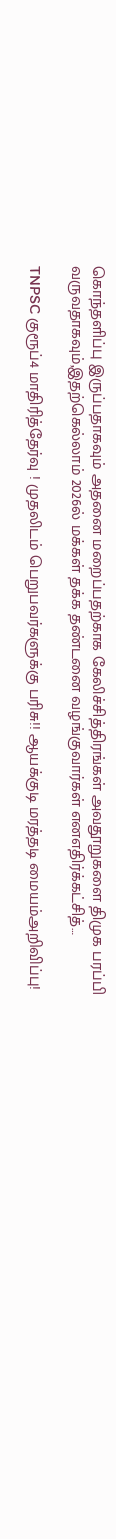கொந்தளிப்பு இருப்பதாகவும் அதனை மறைப்பதற்காக கேலிச்சித்திரங்கள் அவதூறுகளை திமுக பரப்பி வருவதாகவும்,இதற்கெல்லாம் 2026ல் மக்கள் தக்க தண்டனை வழங்குவார்கள் எனஎதிர்க்கட்சித்…

TNPSC குரூப்4 மாதிரித்தேர்வு ! முதலிடம் பெறுபவர்களுக்கு பரிசு!! ஆயக்குடி மரத்தடி மையம்அறிவிப்பு!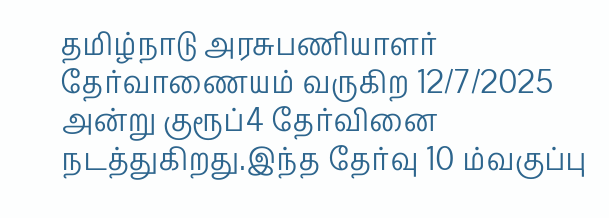தமிழ்நாடு அரசுபணியாளர் தேர்வாணையம் வருகிற 12/7/2025 அன்று குரூப்4 தேர்வினை நடத்துகிறது.இந்த தேர்வு 10 ம்வகுப்பு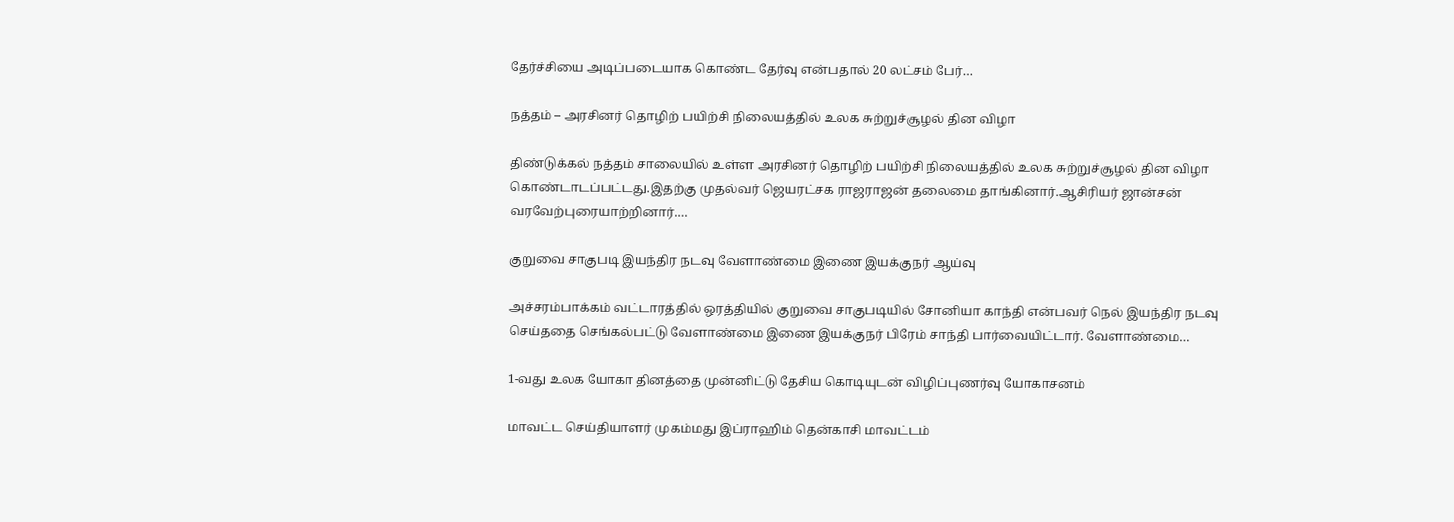தேர்ச்சியை அடிப்படையாக கொண்ட தேர்வு என்பதால் 20 லட்சம் பேர்…

நத்தம் – அரசினர் தொழிற் பயிற்சி நிலையத்தில் உலக சுற்றுச்சூழல் தின விழா

திண்டுக்கல் நத்தம் சாலையில் உள்ள அரசினர் தொழிற் பயிற்சி நிலையத்தில் உலக சுற்றுச்சூழல் தின விழா கொண்டாடப்பட்டது.இதற்கு முதல்வர் ஜெயரட்சக ராஜராஜன் தலைமை தாங்கினார்.ஆசிரியர் ஜான்சன் வரவேற்புரையாற்றினார்.…

குறுவை சாகுபடி இயந்திர நடவு வேளாண்மை இணை இயக்குநர் ஆய்வு

அச்சரம்பாக்கம் வட்டாரத்தில் ஒரத்தியில் குறுவை சாகுபடியில் சோனியா காந்தி என்பவர் நெல் இயந்திர நடவு செய்ததை செங்கல்பட்டு வேளாண்மை இணை இயக்குநர் பிரேம் சாந்தி பார்வையிட்டார். வேளாண்மை…

1-வது உலக யோகா தினத்தை முன்னிட்டு தேசிய கொடியுடன் விழிப்புணர்வு யோகாசனம்

மாவட்ட செய்தியாளர் முகம்மது இப்ராஹிம் தென்காசி மாவட்டம்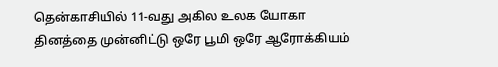தென்காசியில் 11-வது அகில உலக யோகா தினத்தை முன்னிட்டு ஒரே பூமி ஒரே ஆரோக்கியம்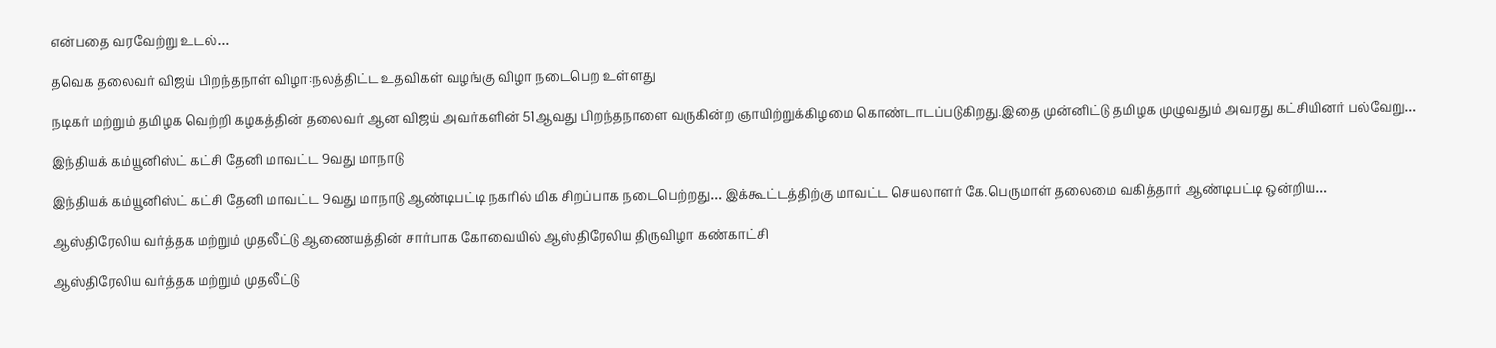என்பதை வரவேற்று உடல்…

தவெக தலைவர் விஜய் பிறந்தநாள் விழா:நலத்திட்ட உதவிகள் வழங்கு விழா நடைபெற உள்ளது

நடிகர் மற்றும் தமிழக வெற்றி கழகத்தின் தலைவர் ஆன விஜய் அவர்களின் 51ஆவது பிறந்தநாளை வருகின்ற ஞாயிற்றுக்கிழமை கொண்டாடப்படுகிறது.இதை முன்னிட்டு தமிழக முழுவதும் அவரது கட்சியினர் பல்வேறு…

இந்தியக் கம்யூனிஸ்ட் கட்சி தேனி மாவட்ட 9வது மாநாடு

இந்தியக் கம்யூனிஸ்ட் கட்சி தேனி மாவட்ட 9வது மாநாடு ஆண்டிபட்டி நகரில் மிக சிறப்பாக நடைபெற்றது… இக்கூட்டத்திற்கு மாவட்ட செயலாளர் கே.பெருமாள் தலைமை வகித்தார் ஆண்டிபட்டி ஒன்றிய…

ஆஸ்திரேலிய வர்த்தக மற்றும் முதலீட்டு ஆணையத்தின் சார்பாக கோவையில் ஆஸ்திரேலிய திருவிழா கண்காட்சி

ஆஸ்திரேலிய வர்த்தக மற்றும் முதலீட்டு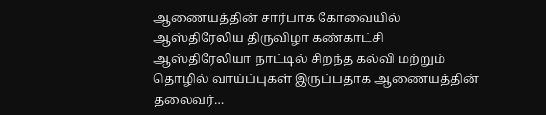ஆணையத்தின் சார்பாக கோவையில் ஆஸ்திரேலிய திருவிழா கண்காட்சி ஆஸ்திரேலியா நாட்டில் சிறந்த கல்வி மற்றும் தொழில் வாய்ப்புகள் இருப்பதாக ஆணையத்தின் தலைவர்…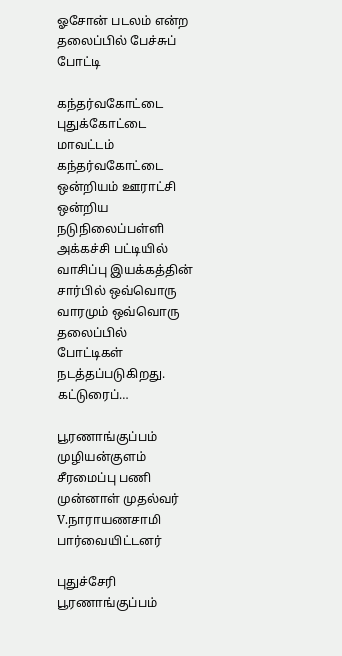ஓசோன் படலம் என்ற தலைப்பில் பேச்சுப் போட்டி

கந்தர்வகோட்டை புதுக்கோட்டை மாவட்டம் கந்தர்வகோட்டை ஒன்றியம் ஊராட்சி ஒன்றிய நடுநிலைப்பள்ளி அக்கச்சி பட்டியில் வாசிப்பு இயக்கத்தின் சார்பில் ஒவ்வொரு வாரமும் ஒவ்வொரு தலைப்பில் போட்டிகள் நடத்தப்படுகிறது. கட்டுரைப்…

பூரணாங்குப்பம் முழியன்குளம் சீரமைப்பு பணி முன்னாள் முதல்வர் V.நாராயணசாமி பார்வையிட்டனர்

புதுச்சேரி பூரணாங்குப்பம்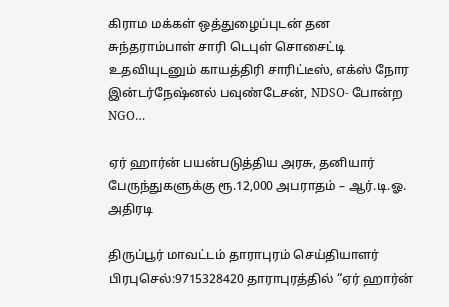கிராம மக்கள் ஒத்துழைப்புடன் தன சுந்தராம்பாள் சாரி டெபுள் சொசைட்டி உதவியுடனும் காயத்திரி சாரிட்டீஸ், எக்ஸ் நோர இன்டர்நேஷ்னல் பவுண்டேசன், NDSO- போன்ற NGO…

ஏர் ஹார்ன் பயன்படுத்திய அரசு, தனியார் பேருந்துகளுக்கு ரூ.12,000 அபராதம் – ஆர்.டி.ஓ. அதிரடி

திருப்பூர் மாவட்டம் தாராபுரம் செய்தியாளர் பிரபுசெல்:9715328420 தாராபுரத்தில் “ஏர் ஹார்ன்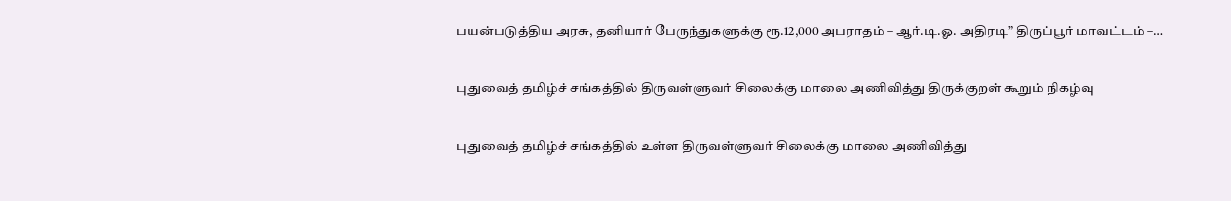பயன்படுத்திய அரசு, தனியார் பேருந்துகளுக்கு ரூ.12,000 அபராதம் – ஆர்.டி.ஓ. அதிரடி” திருப்பூர் மாவட்டம் –…

புதுவைத் தமிழ்ச் சங்கத்தில் திருவள்ளுவர் சிலைக்கு மாலை அணிவித்து திருக்குறள் கூறும் நிகழ்வு

புதுவைத் தமிழ்ச் சங்கத்தில் உள்ள திருவள்ளுவர் சிலைக்கு மாலை அணிவித்து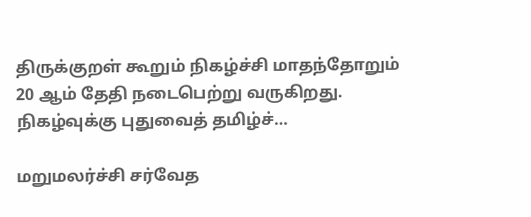திருக்குறள் கூறும் நிகழ்ச்சி மாதந்தோறும் 20 ஆம் தேதி நடைபெற்று வருகிறது. நிகழ்வுக்கு புதுவைத் தமிழ்ச்…

மறுமலர்ச்சி சர்வேத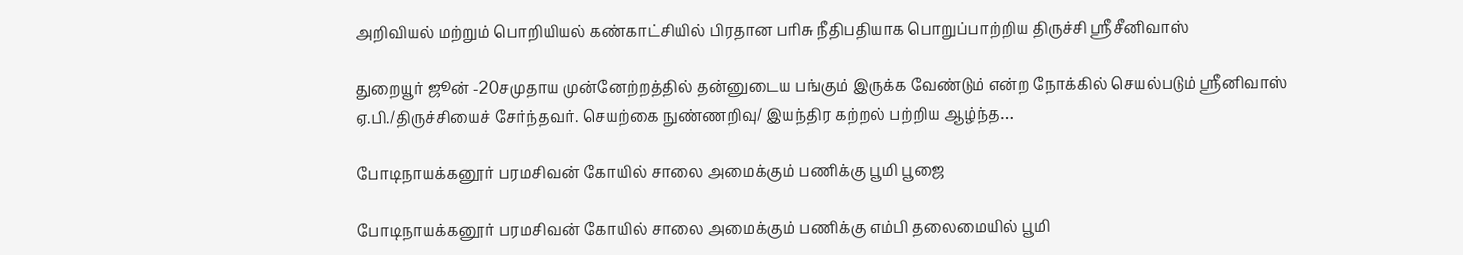அறிவியல் மற்றும் பொறியியல் கண்காட்சியில் பிரதான பரிசு நீதிபதியாக பொறுப்பாற்றிய திருச்சி ஸ்ரீசீனிவாஸ்

துறையூர் ஜூன் -20சமுதாய முன்னேற்றத்தில் தன்னுடைய பங்கும் இருக்க வேண்டும் என்ற நோக்கில் செயல்படும் ஸ்ரீனிவாஸ் ஏ.பி./திருச்சியைச் சேர்ந்தவர். செயற்கை நுண்ணறிவு/ இயந்திர கற்றல் பற்றிய ஆழ்ந்த…

போடிநாயக்கனூர் பரமசிவன் கோயில் சாலை அமைக்கும் பணிக்கு பூமி பூஜை

போடிநாயக்கனூர் பரமசிவன் கோயில் சாலை அமைக்கும் பணிக்கு எம்பி தலைமையில் பூமி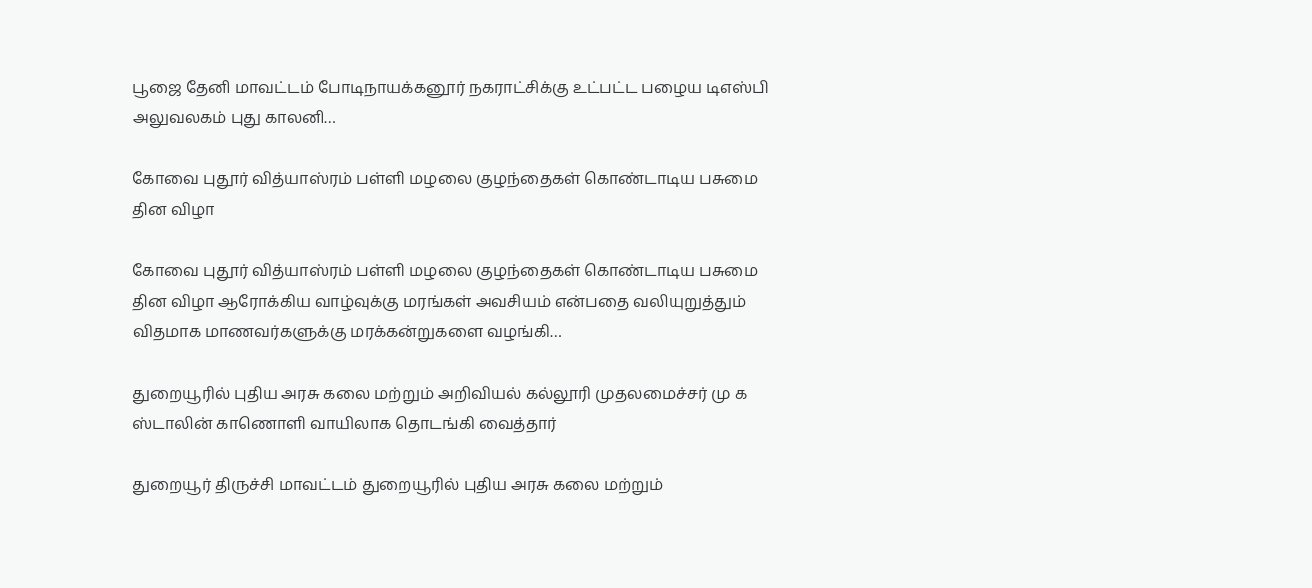பூஜை தேனி மாவட்டம் போடிநாயக்கனூர் நகராட்சிக்கு உட்பட்ட பழைய டிஎஸ்பி அலுவலகம் புது காலனி…

கோவை புதூர் வித்யாஸ்ரம் பள்ளி மழலை குழந்தைகள் கொண்டாடிய பசுமை தின விழா

கோவை புதூர் வித்யாஸ்ரம் பள்ளி மழலை குழந்தைகள் கொண்டாடிய பசுமை தின விழா ஆரோக்கிய வாழ்வுக்கு மரங்கள் அவசியம் என்பதை வலியுறுத்தும் விதமாக மாணவர்களுக்கு மரக்கன்றுகளை வழங்கி…

துறையூரில் புதிய அரசு கலை மற்றும் அறிவியல் கல்லூரி முதலமைச்சர் மு க ஸ்டாலின் காணொளி வாயிலாக தொடங்கி வைத்தார்

துறையூர் திருச்சி மாவட்டம் துறையூரில் புதிய அரசு கலை மற்றும்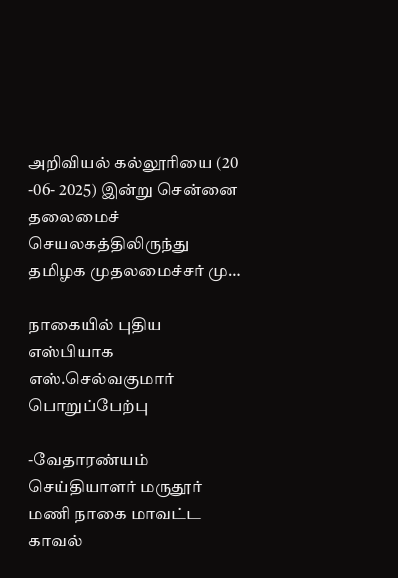அறிவியல் கல்லூரியை (20 -06- 2025) இன்று சென்னை தலைமைச் செயலகத்திலிருந்து தமிழக முதலமைச்சர் மு…

நாகையில் புதிய எஸ்பியாக எஸ்.செல்வகுமார் பொறுப்பேற்பு

-வேதாரண்யம் செய்தியாளர் மருதூர் மணி நாகை மாவட்ட காவல்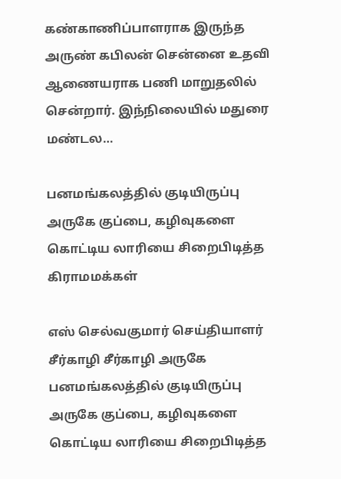கண்காணிப்பாளராக இருந்த அருண் கபிலன் சென்னை உதவி ஆணையராக பணி மாறுதலில் சென்றார். இந்நிலையில் மதுரை மண்டல…

பனமங்கலத்தில் குடியிருப்பு அருகே குப்பை, கழிவுகளை கொட்டிய லாரியை சிறைபிடித்த கிராமமக்கள்

எஸ் செல்வகுமார் செய்தியாளர் சீர்காழி சீர்காழி அருகே பனமங்கலத்தில் குடியிருப்பு அருகே குப்பை, கழிவுகளை கொட்டிய லாரியை சிறைபிடித்த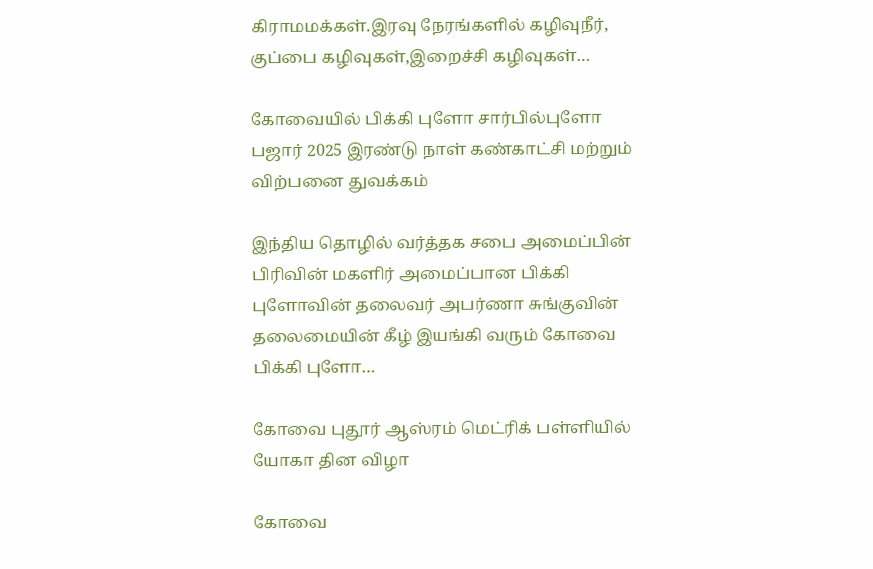கிராமமக்கள்.இரவு நேரங்களில் கழிவுநீர், குப்பை கழிவுகள்,இறைச்சி கழிவுகள்…

கோவையில் பிக்கி புளோ சார்பில்புளோ பஜார் 2025 இரண்டு நாள் கண்காட்சி மற்றும் விற்பனை துவக்கம்

இந்திய தொழில் வர்த்தக சபை அமைப்பின் பிரிவின் மகளிர் அமைப்பான பிக்கி புளோவின் தலைவர் அபர்ணா சுங்குவின் தலைமையின் கீழ் இயங்கி வரும் கோவை பிக்கி புளோ…

கோவை புதூர் ஆஸ்ரம் மெட்ரிக் பள்ளியில் யோகா தின விழா

கோவை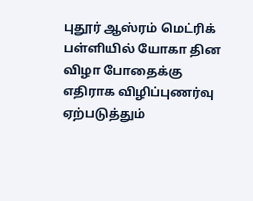புதூர் ஆஸ்ரம் மெட்ரிக் பள்ளியில் யோகா தின விழா போதைக்கு எதிராக விழிப்புணர்வு ஏற்படுத்தும்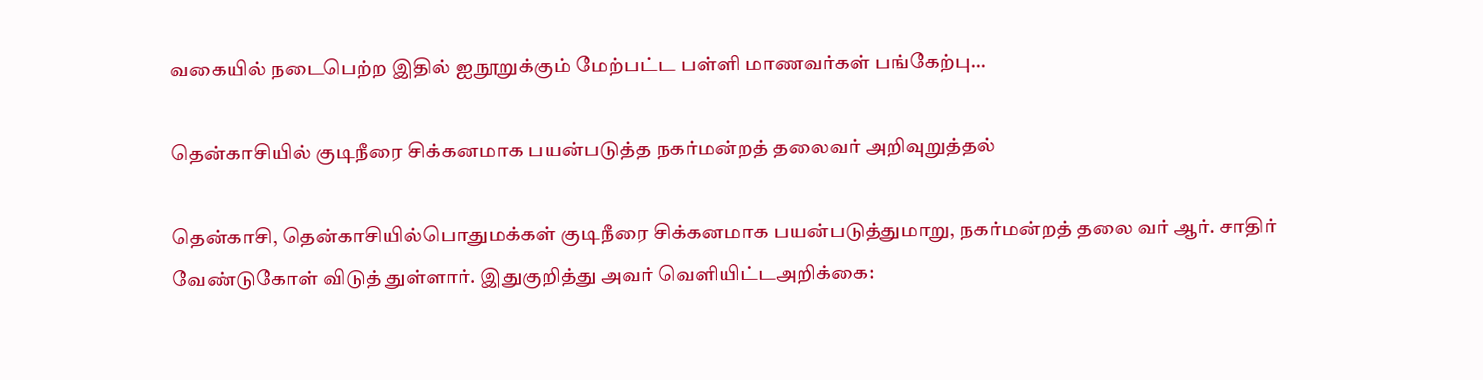வகையில் நடைபெற்ற இதில் ஐநூறுக்கும் மேற்பட்ட பள்ளி மாணவர்கள் பங்கேற்பு…

தென்காசியில் குடிநீரை சிக்கனமாக பயன்படுத்த நகர்மன்றத் தலைவர் அறிவுறுத்தல்

தென்காசி, தென்காசியில்பொதுமக்கள் குடிநீரை சிக்கனமாக பயன்படுத்துமாறு, நகர்மன்றத் தலை வர் ஆர். சாதிர் வேண்டுகோள் விடுத் துள்ளார். இதுகுறித்து அவர் வெளியிட்டஅறிக்கை: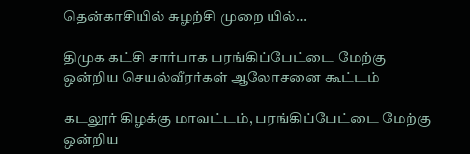தென்காசியில் சுழற்சி முறை யில்…

திமுக கட்சி சார்பாக பரங்கிப்பேட்டை மேற்கு ஒன்றிய செயல்வீரர்கள் ஆலோசனை கூட்டம்

கடலூர் கிழக்கு மாவட்டம், பரங்கிப்பேட்டை மேற்கு ஒன்றிய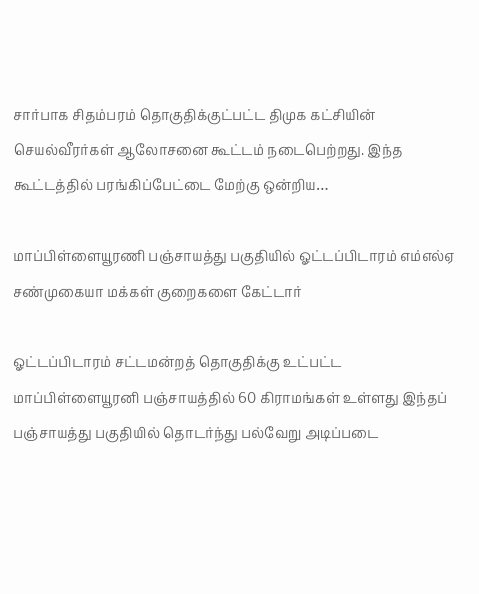சார்பாக சிதம்பரம் தொகுதிக்குட்பட்ட திமுக கட்சியின் செயல்வீரர்கள் ஆலோசனை கூட்டம் நடைபெற்றது. இந்த கூட்டத்தில் பரங்கிப்பேட்டை மேற்கு ஒன்றிய…

மாப்பிள்ளையூரணி பஞ்சாயத்து பகுதியில் ஓட்டப்பிடாரம் எம்எல்ஏ சண்முகையா மக்கள் குறைகளை கேட்டார்

ஓட்டப்பிடாரம் சட்டமன்றத் தொகுதிக்கு உட்பட்ட மாப்பிள்ளையூரனி பஞ்சாயத்தில் 60 கிராமங்கள் உள்ளது இந்தப் பஞ்சாயத்து பகுதியில் தொடர்ந்து பல்வேறு அடிப்படை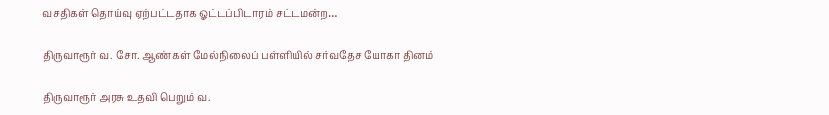வசதிகள் தொய்வு ஏற்பட்டதாக ஓட்டப்பிடாரம் சட்டமன்ற…

திருவாரூர் வ. சோ. ஆண்கள் மேல்நிலைப் பள்ளியில் சர்வதேச யோகா தினம்

திருவாரூர் அரசு உதவி பெறும் வ.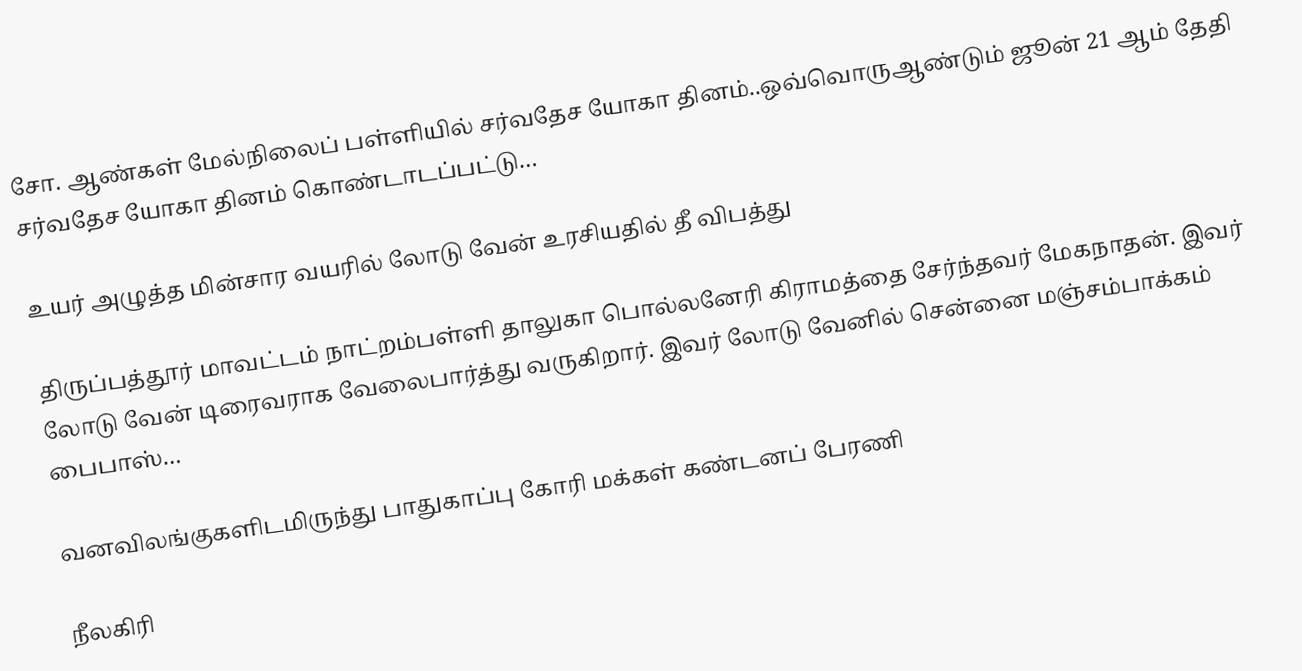சோ. ஆண்கள் மேல்நிலைப் பள்ளியில் சர்வதேச யோகா தினம்..ஒவ்வொருஆண்டும் ஜூன் 21 ஆம் தேதி சர்வதேச யோகா தினம் கொண்டாடப்பட்டு…

உயர் அழுத்த மின்சார வயரில் லோடு வேன் உரசியதில் தீ விபத்து

திருப்பத்தூர் மாவட்டம் நாட்றம்பள்ளி தாலுகா பொல்லனேரி கிராமத்தை சேர்ந்தவர் மேகநாதன். இவர் லோடு வேன் டிரைவராக வேலைபார்த்து வருகிறார். இவர் லோடு வேனில் சென்னை மஞ்சம்பாக்கம் பைபாஸ்…

வனவிலங்குகளிடமிருந்து பாதுகாப்பு கோரி மக்கள் கண்டனப் பேரணி

நீலகிரி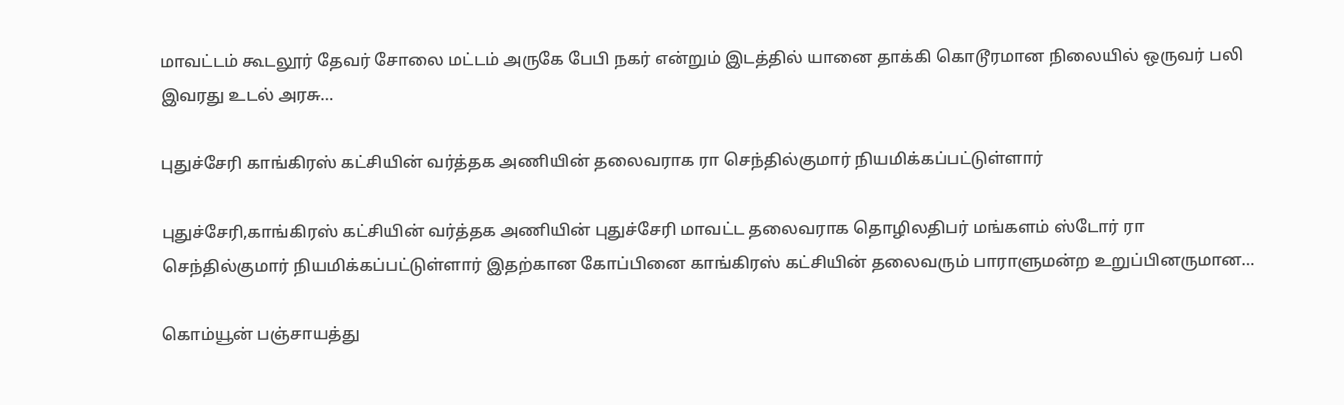மாவட்டம் கூடலூர் தேவர் சோலை மட்டம் அருகே பேபி நகர் என்றும் இடத்தில் யானை தாக்கி கொடூரமான நிலையில் ஒருவர் பலி இவரது உடல் அரசு…

புதுச்சேரி காங்கிரஸ் கட்சியின் வர்த்தக அணியின் தலைவராக ரா செந்தில்குமார் நியமிக்கப்பட்டுள்ளார்

புதுச்சேரி,காங்கிரஸ் கட்சியின் வர்த்தக அணியின் புதுச்சேரி மாவட்ட தலைவராக தொழிலதிபர் மங்களம் ஸ்டோர் ரா செந்தில்குமார் நியமிக்கப்பட்டுள்ளார் இதற்கான கோப்பினை காங்கிரஸ் கட்சியின் தலைவரும் பாராளுமன்ற உறுப்பினருமான…

கொம்யூன் பஞ்சாயத்து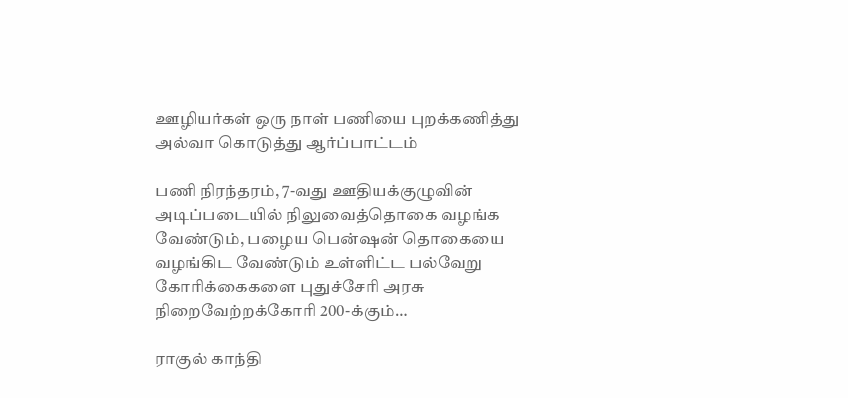ஊழியர்கள் ஒரு நாள் பணியை புறக்கணித்து அல்வா கொடுத்து ஆர்ப்பாட்டம்

பணி நிரந்தரம், 7-வது ஊதியக்குழுவின் அடிப்படையில் நிலுவைத்தொகை வழங்க வேண்டும், பழைய பென்ஷன் தொகையை வழங்கிட வேண்டும் உள்ளிட்ட பல்வேறு கோரிக்கைகளை புதுச்சேரி அரசு நிறைவேற்றக்கோரி 200-க்கும்…

ராகுல் காந்தி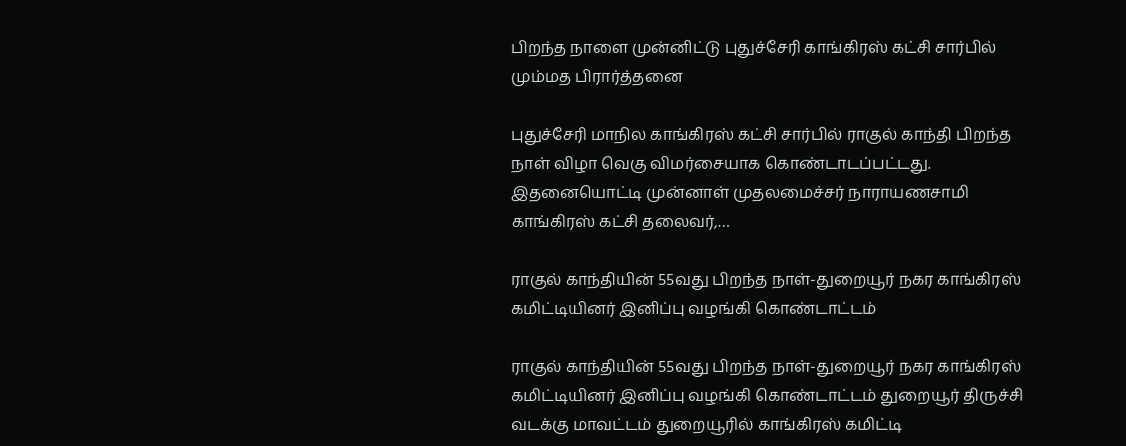பிறந்த நாளை முன்னிட்டு புதுச்சேரி காங்கிரஸ் கட்சி சார்பில் மும்மத பிரார்த்தனை

புதுச்சேரி மாநில காங்கிரஸ் கட்சி சார்பில் ராகுல் காந்தி பிறந்த நாள் விழா வெகு விமர்சையாக கொண்டாடப்பட்டது. இதனையொட்டி முன்னாள் முதலமைச்சர் நாராயணசாமி காங்கிரஸ் கட்சி தலைவர்,…

ராகுல் காந்தியின் 55வது பிறந்த நாள்-துறையூர் நகர காங்கிரஸ் கமிட்டியினர் இனிப்பு வழங்கி கொண்டாட்டம்

ராகுல் காந்தியின் 55வது பிறந்த நாள்-துறையூர் நகர காங்கிரஸ் கமிட்டியினர் இனிப்பு வழங்கி கொண்டாட்டம் துறையூர் திருச்சி வடக்கு மாவட்டம் துறையூரில் காங்கிரஸ் கமிட்டி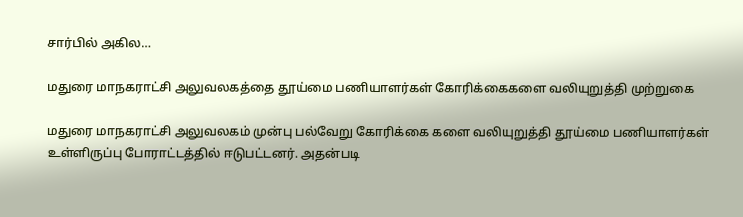சார்பில் அகில…

மதுரை மாநகராட்சி அலுவலகத்தை தூய்மை பணியாளர்கள் கோரிக்கைகளை வலியுறுத்தி முற்றுகை

மதுரை மாநகராட்சி அலுவலகம் முன்பு பல்வேறு கோரிக்கை களை வலியுறுத்தி தூய்மை பணியாளர்கள் உள்ளிருப்பு போராட்டத்தில் ஈடுபட்டனர். அதன்படி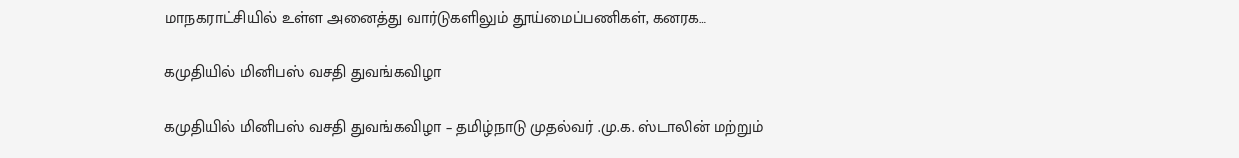மாநகராட்சியில் உள்ள அனைத்து வார்டுகளிலும் தூய்மைப்பணிகள், கனரக…

கமுதியில் மினிபஸ் வசதி துவங்கவிழா

கமுதியில் மினிபஸ் வசதி துவங்கவிழா – தமிழ்நாடு முதல்வர் .மு.க. ஸ்டாலின் மற்றும்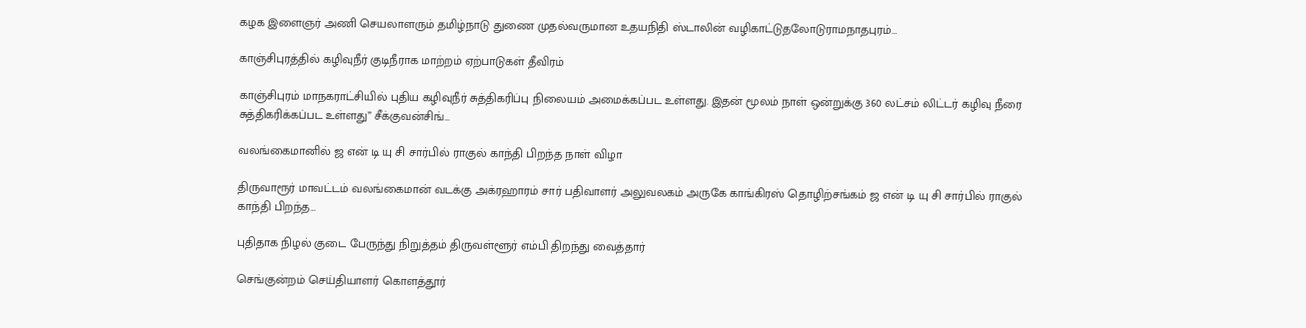கழக இளைஞர் அணி செயலாளரும் தமிழ்நாடு துணை முதல்வருமான உதயநிதி ஸ்டாலின் வழிகாட்டுதலோடுராமநாதபுரம்…

காஞ்சிபுரத்தில் கழிவுநீர் குடிநீராக மாற்றம் ஏற்பாடுகள் தீவிரம்

காஞ்சிபுரம் மாநகராட்சியில் புதிய கழிவுநீர் சுத்திகரிப்பு நிலையம் அமைக்கப்பட உள்ளது. இதன் மூலம் நாள் ஒன்றுக்கு 360 லட்சம் லிட்டர் கழிவு நீரை சுத்திகரிக்கப்பட உள்ளது” சீக்குவன்சிங்…

வலங்கைமானில் ஜ என் டி யு சி சார்பில் ராகுல் காந்தி பிறந்த நாள் விழா

திருவாரூர் மாவட்டம் வலங்கைமான் வடக்கு அக்ரஹாரம் சார் பதிவாளர் அலுவலகம் அருகே காங்கிரஸ் தொழிற்சங்கம் ஜ என் டி யு சி சார்பில் ராகுல் காந்தி பிறந்த…

புதிதாக நிழல் குடை பேருந்து நிறுத்தம் திருவள்ளூர் எம்பி திறந்து வைத்தார்

செங்குன்றம் செய்தியாளர் கொளத்தூர்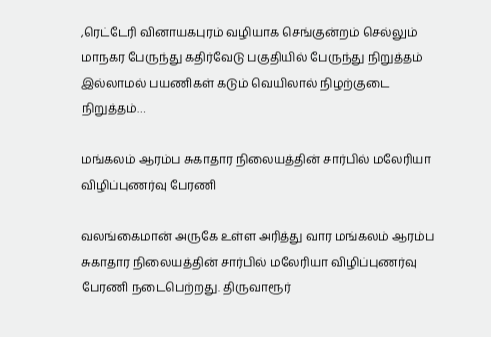,ரெட்டேரி வினாயகபுரம் வழியாக செங்குன்றம் செல்லும் மாநகர பேருந்து கதிர்வேடு பகுதியில் பேருந்து நிறுத்தம் இல்லாமல் பயணிகள் கடும் வெயிலால் நிழற்குடை நிறுத்தம்…

மங்கலம் ஆரம்ப சுகாதார நிலையத்தின் சார்பில் மலேரியா விழிப்புணர்வு பேரணி

வலங்கைமான் அருகே உள்ள அரித்து வார மங்கலம் ஆரம்ப சுகாதார நிலையத்தின் சார்பில் மலேரியா விழிப்புணர்வு பேரணி நடைபெற்றது. திருவாரூர்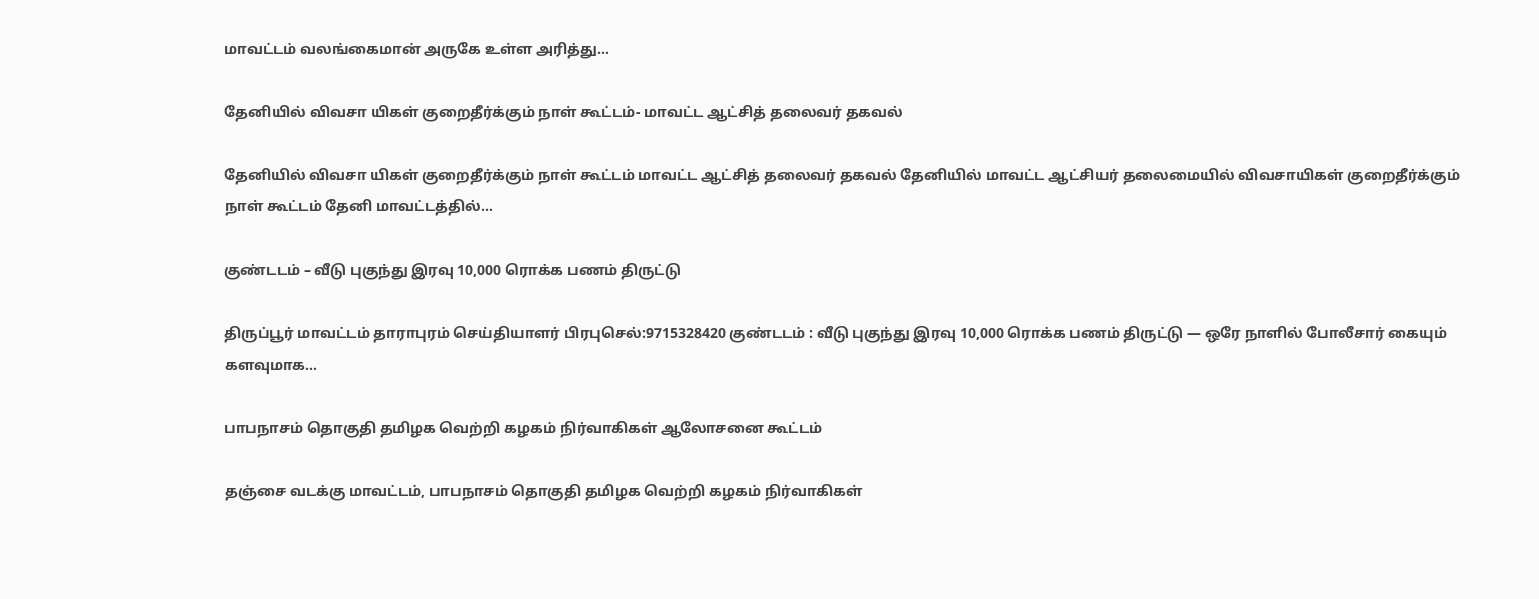மாவட்டம் வலங்கைமான் அருகே உள்ள அரித்து…

தேனியில் விவசா யிகள் குறைதீர்க்கும் நாள் கூட்டம்- மாவட்ட ஆட்சித் தலைவர் தகவல்

தேனியில் விவசா யிகள் குறைதீர்க்கும் நாள் கூட்டம் மாவட்ட ஆட்சித் தலைவர் தகவல் தேனியில் மாவட்ட ஆட்சியர் தலைமையில் விவசாயிகள் குறைதீர்க்கும் நாள் கூட்டம் தேனி மாவட்டத்தில்…

குண்டடம் – வீடு புகுந்து இரவு 10,000 ரொக்க பணம் திருட்டு

திருப்பூர் மாவட்டம் தாராபுரம் செய்தியாளர் பிரபுசெல்:9715328420 குண்டடம் : வீடு புகுந்து இரவு 10,000 ரொக்க பணம் திருட்டு — ஒரே நாளில் போலீசார் கையும் களவுமாக…

பாபநாசம் தொகுதி தமிழக வெற்றி கழகம் நிர்வாகிகள் ஆலோசனை கூட்டம்

தஞ்சை வடக்கு மாவட்டம், பாபநாசம் தொகுதி தமிழக வெற்றி கழகம் நிர்வாகிகள்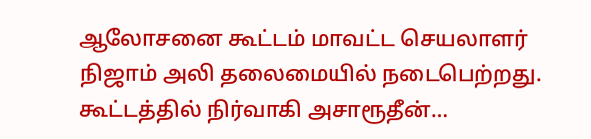ஆலோசனை கூட்டம் மாவட்ட செயலாளர் நிஜாம் அலி தலைமையில் நடைபெற்றது. கூட்டத்தில் நிர்வாகி அசாரூதீன்…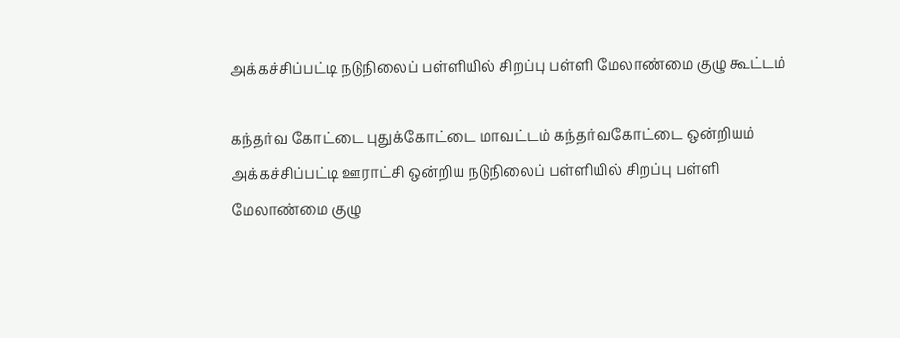அக்கச்சிப்பட்டி நடுநிலைப் பள்ளியில் சிறப்பு பள்ளி மேலாண்மை குழு கூட்டம்

கந்தர்வ கோட்டை புதுக்கோட்டை மாவட்டம் கந்தர்வகோட்டை ஒன்றியம் அக்கச்சிப்பட்டி ஊராட்சி ஒன்றிய நடுநிலைப் பள்ளியில் சிறப்பு பள்ளி மேலாண்மை குழு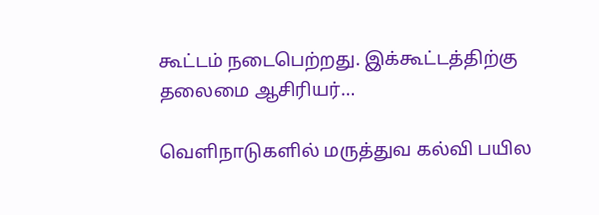கூட்டம் நடைபெற்றது. இக்கூட்டத்திற்கு தலைமை ஆசிரியர்…

வெளிநாடுகளில் மருத்துவ கல்வி பயில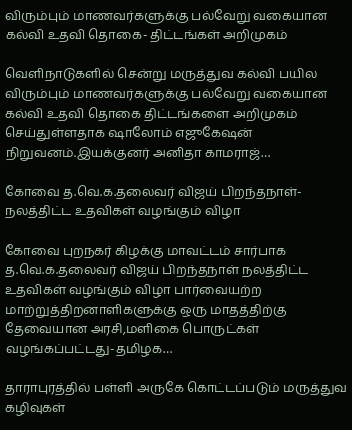விரும்பும் மாணவர்களுக்கு பல்வேறு வகையான கல்வி உதவி தொகை- திட்டங்கள் அறிமுகம்

வெளிநாடுகளில் சென்று மருத்துவ கல்வி பயில விரும்பும் மாணவர்களுக்கு பல்வேறு வகையான கல்வி உதவி தொகை திட்டங்களை அறிமுகம் செய்துள்ளதாக ஷாலோம் எஜுகேஷன் நிறுவனம்.இயக்குனர் அனிதா காமராஜ்…

கோவை த.வெ.க.தலைவர் விஜய் பிறந்தநாள்- நலத்திட்ட உதவிகள் வழங்கும் விழா

கோவை புறநகர் கிழக்கு மாவட்டம் சார்பாக த.வெ.க.தலைவர் விஜய் பிறந்தநாள் நலத்திட்ட உதவிகள் வழங்கும் விழா பார்வையற்ற மாற்றுத்திறனாளிகளுக்கு ஒரு மாதத்திற்கு தேவையான அரசி,மளிகை பொருட்கள் வழங்கப்பட்டது-தமிழக…

தாராபுரத்தில் பள்ளி அருகே கொட்டப்படும் மருத்துவ கழிவுகள்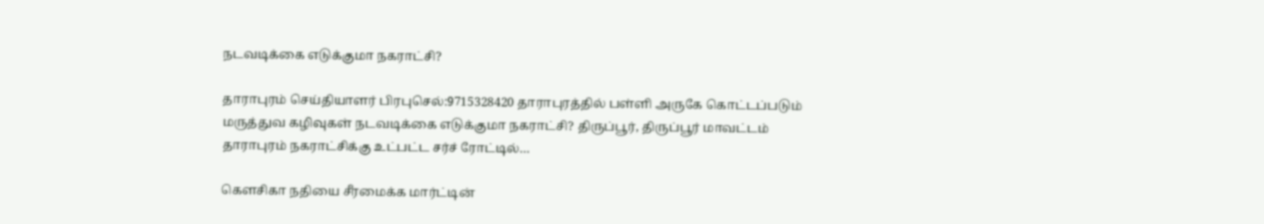நடவடிக்கை எடுக்குமா நகராட்சி?

தாராபுரம் செய்தியாளர் பிரபுசெல்:9715328420 தாராபுரத்தில் பள்ளி அருகே கொட்டப்படும் மருத்துவ கழிவுகள் நடவடிக்கை எடுக்குமா நகராட்சி? திருப்பூர், திருப்பூர் மாவட்டம் தாராபுரம் நகராட்சிக்கு உட்பட்ட சர்ச் ரோட்டில்…

கௌசிகா நதியை சீரமைக்க மார்ட்டின்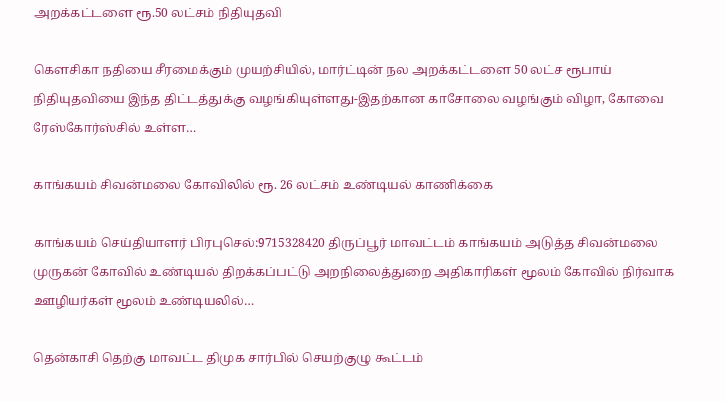அறக்கட்டளை ரூ.50 லட்சம் நிதியுதவி

கௌசிகா நதியை சீரமைக்கும் முயற்சியில், மார்ட்டின் நல அறக்கட்டளை 50 லட்ச ரூபாய் நிதியுதவியை இந்த திட்டத்துக்கு வழங்கியுள்ளது-இதற்கான காசோலை வழங்கும் விழா, கோவை ரேஸ்கோர்ஸ்சில் உள்ள…

காங்கயம் சிவன்மலை கோவிலில் ரூ. 26 லட்சம் உண்டியல் காணிக்கை

காங்கயம் செய்தியாளர் பிரபுசெல்:9715328420 திருப்பூர் மாவட்டம் காங்கயம் அடுத்த சிவன்மலை முருகன் கோவில் உண்டியல் திறக்கப்பட்டு அறநிலைத்துறை அதிகாரிகள் மூலம் கோவில் நிர்வாக ஊழியர்கள் மூலம் உண்டியலில்…

தென்காசி தெற்கு மாவட்ட திமுக சார்பில் செயற்குழு கூட்டம்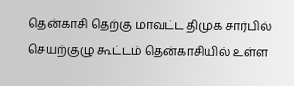தென்காசி தெற்கு மாவட்ட திமுக சார்பில் செயற்குழு கூட்டம் தென்காசியில் உள்ள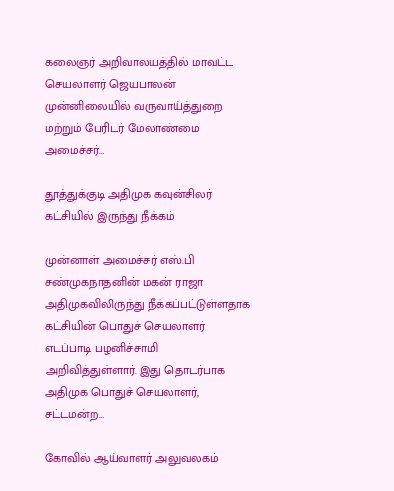கலைஞர் அறிவாலயத்தில் மாவட்ட செயலாளர் ஜெயபாலன் முன்னிலையில் வருவாய்த்துறை மற்றும் பேரிடர் மேலாண்மை அமைச்சர்…

தூத்துக்குடி அதிமுக கவுன்சிலர் கட்சியில் இருந்து நீக்கம்

முன்னாள் அமைச்சர் எஸ்.பி சண்முகநாதனின் மகன் ராஜா அதிமுகவிலிருந்து நீக்கப்பட்டுள்ளதாக கட்சியின் பொதுச் செயலாளர் எடப்பாடி பழனிச்சாமி அறிவித்துள்ளார். இது தொடர்பாக அதிமுக பொதுச் செயலாளர், சட்டமன்ற…

கோவில் ஆய்வாளர் அலுவலகம்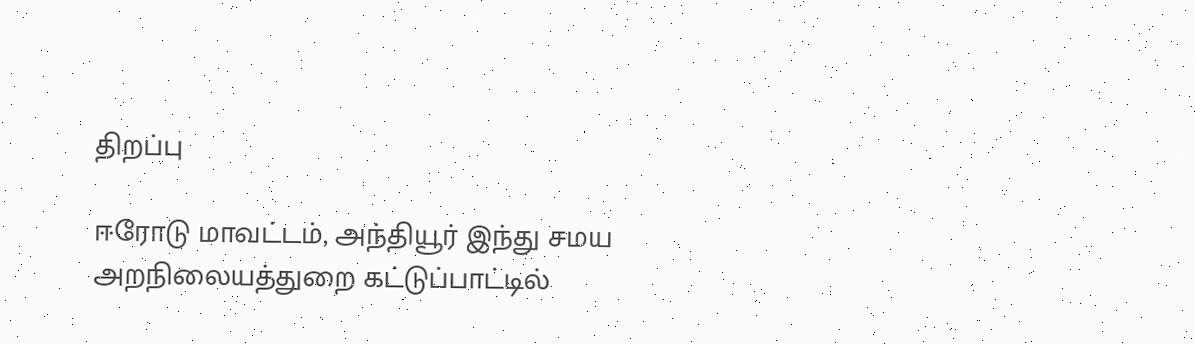திறப்பு

ஈரோடு மாவட்டம், அந்தியூர் இந்து சமய அறநிலையத்துறை கட்டுப்பாட்டில்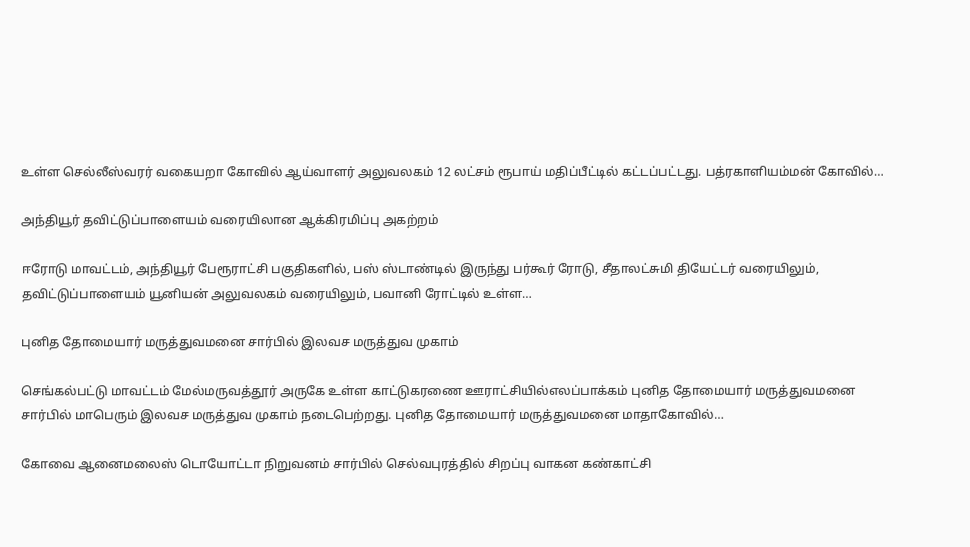உள்ள செல்லீஸ்வரர் வகையறா கோவில் ஆய்வாளர் அலுவலகம் 12 லட்சம் ரூபாய் மதிப்பீட்டில் கட்டப்பட்டது. பத்ரகாளியம்மன் கோவில்…

அந்தியூர் தவிட்டுப்பாளையம் வரையிலான ஆக்கிரமிப்பு அகற்றம்

ஈரோடு மாவட்டம், அந்தியூர் பேரூராட்சி பகுதிகளில், பஸ் ஸ்டாண்டில் இருந்து பர்கூர் ரோடு, சீதாலட்சுமி தியேட்டர் வரையிலும், தவிட்டுப்பாளையம் யூனியன் அலுவலகம் வரையிலும், பவானி ரோட்டில் உள்ள…

புனித தோமையார் மருத்துவமனை சார்பில் இலவச மருத்துவ முகாம்

செங்கல்பட்டு மாவட்டம் மேல்மருவத்தூர் அருகே உள்ள காட்டுகரணை ஊராட்சியில்எலப்பாக்கம் புனித தோமையார் மருத்துவமனை சார்பில் மாபெரும் இலவச மருத்துவ முகாம் நடைபெற்றது. புனித தோமையார் மருத்துவமனை மாதாகோவில்…

கோவை ஆனைமலைஸ் டொயோட்டா நிறுவனம் சார்பில் செல்வபுரத்தில் சிறப்பு வாகன கண்காட்சி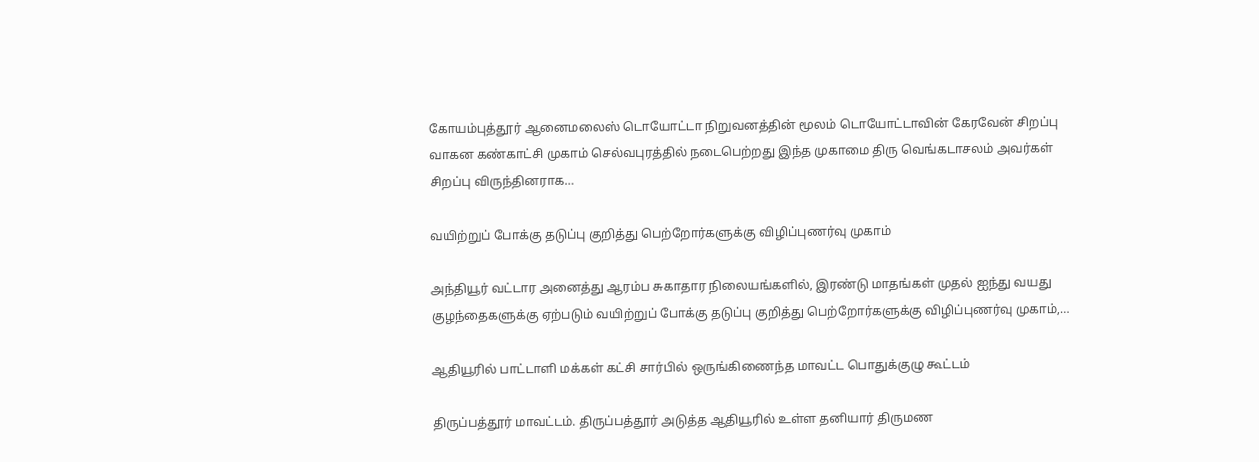கோயம்புத்தூர் ஆனைமலைஸ் டொயோட்டா நிறுவனத்தின் மூலம் டொயோட்டாவின் கேரவேன் சிறப்பு வாகன கண்காட்சி முகாம் செல்வபுரத்தில் நடைபெற்றது இந்த முகாமை திரு வெங்கடாசலம் அவர்கள் சிறப்பு விருந்தினராக…

வயிற்றுப் போக்கு தடுப்பு குறித்து பெற்றோர்களுக்கு விழிப்புணர்வு முகாம்

அந்தியூர் வட்டார அனைத்து ஆரம்ப சுகாதார நிலையங்களில், இரண்டு மாதங்கள் முதல் ஐந்து வயது குழந்தைகளுக்கு ஏற்படும் வயிற்றுப் போக்கு தடுப்பு குறித்து பெற்றோர்களுக்கு விழிப்புணர்வு முகாம்,…

ஆதியூரில் பாட்டாளி மக்கள் கட்சி சார்பில் ஒருங்கிணைந்த மாவட்ட பொதுக்குழு கூட்டம்

திருப்பத்தூர் மாவட்டம். திருப்பத்தூர் அடுத்த ஆதியூரில் உள்ள தனியார் திருமண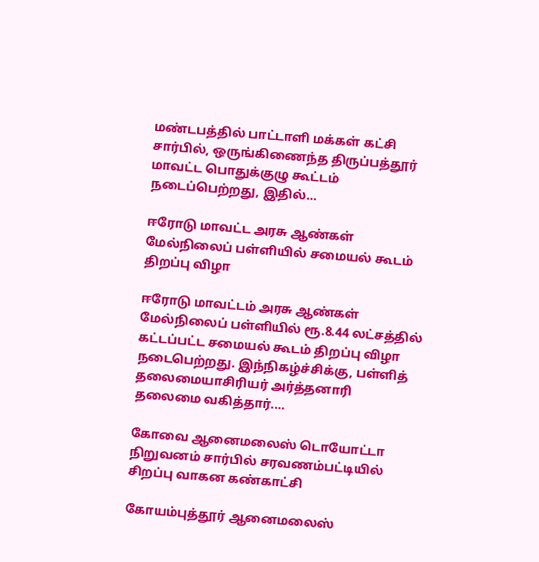மண்டபத்தில் பாட்டாளி மக்கள் கட்சி சார்பில், ஒருங்கிணைந்த திருப்பத்தூர் மாவட்ட பொதுக்குழு கூட்டம் நடைப்பெற்றது, இதில்…

ஈரோடு மாவட்ட அரசு ஆண்கள் மேல்நிலைப் பள்ளியில் சமையல் கூடம் திறப்பு விழா

ஈரோடு மாவட்டம் அரசு ஆண்கள் மேல்நிலைப் பள்ளியில் ரூ.8.44 லட்சத்தில் கட்டப்பட்ட சமையல் கூடம் திறப்பு விழா நடைபெற்றது. இந்நிகழ்ச்சிக்கு, பள்ளித் தலைமையாசிரியர் அர்த்தனாரி தலைமை வகித்தார்.…

கோவை ஆனைமலைஸ் டொயோட்டா நிறுவனம் சார்பில் சரவணம்பட்டியில் சிறப்பு வாகன கண்காட்சி

கோயம்புத்தூர் ஆனைமலைஸ்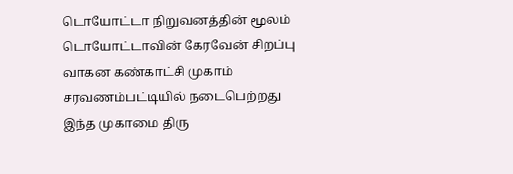டொயோட்டா நிறுவனத்தின் மூலம் டொயோட்டாவின் கேரவேன் சிறப்பு வாகன கண்காட்சி முகாம் சரவணம்பட்டியில் நடைபெற்றது இந்த முகாமை திரு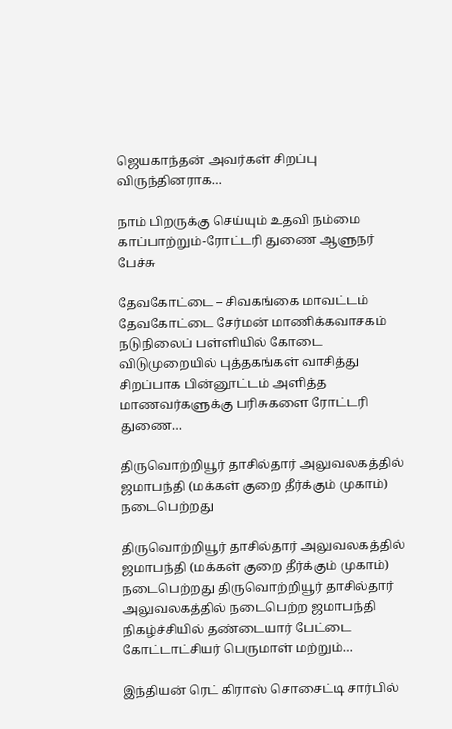ஜெயகாந்தன் அவர்கள் சிறப்பு விருந்தினராக…

நாம் பிறருக்கு செய்யும் உதவி நம்மை காப்பாற்றும்-ரோட்டரி துணை ஆளுநர் பேச்சு

தேவகோட்டை – சிவகங்கை மாவட்டம் தேவகோட்டை சேர்மன் மாணிக்கவாசகம் நடுநிலைப் பள்ளியில் கோடை விடுமுறையில் புத்தகங்கள் வாசித்து சிறப்பாக பின்னூட்டம் அளித்த மாணவர்களுக்கு பரிசுகளை ரோட்டரி துணை…

திருவொற்றியூர் தாசில்தார் அலுவலகத்தில் ஜமாபந்தி (மக்கள் குறை தீர்க்கும் முகாம்) நடைபெற்றது

திருவொற்றியூர் தாசில்தார் அலுவலகத்தில் ஜமாபந்தி (மக்கள் குறை தீர்க்கும் முகாம்) நடைபெற்றது திருவொற்றியூர் தாசில்தார் அலுவலகத்தில் நடைபெற்ற ஜமாபந்தி நிகழ்ச்சியில் தண்டையார் பேட்டை கோட்டாட்சியர் பெருமாள் மற்றும்…

இந்தியன் ரெட் கிராஸ் சொசைட்டி சார்பில்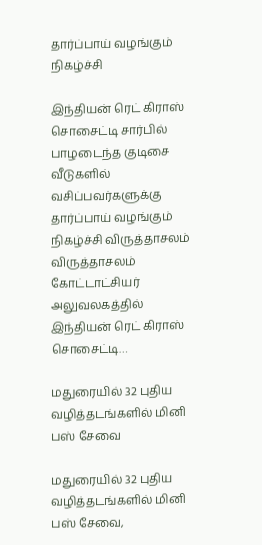தார்ப்பாய் வழங்கும் நிகழ்ச்சி

இந்தியன் ரெட் கிராஸ் சொசைட்டி சார்பில் பாழடைந்த குடிசை வீடுகளில் வசிப்பவர்களுக்கு தார்ப்பாய் வழங்கும் நிகழ்ச்சி விருத்தாசலம் விருத்தாசலம் கோட்டாட்சியர் அலுவலகத்தில் இந்தியன் ரெட் கிராஸ் சொசைட்டி…

மதுரையில் 32 புதிய வழித்தடங்களில் மினி பஸ் சேவை

மதுரையில் 32 புதிய வழித்தடங்களில் மினி பஸ் சேவை,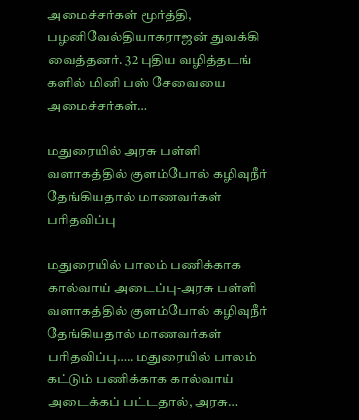அமைச்சர்கள் மூர்த்தி, பழனிவேல்தியாகராஜன் துவக்கி வைத்தனர். 32 புதிய வழித்தடங் களில் மினி பஸ் சேவையை அமைச்சர்கள்…

மதுரையில் அரசு பள்ளி வளாகத்தில் குளம்போல் கழிவுநீர் தேங்கியதால் மாணவர்கள் பரிதவிப்பு

மதுரையில் பாலம் பணிக்காக கால்வாய் அடைப்பு-அரசு பள்ளி வளாகத்தில் குளம்போல் கழிவுநீர் தேங்கியதால் மாணவர்கள் பரிதவிப்பு….. மதுரையில் பாலம் கட்டும் பணிக்காக கால்வாய் அடைக்கப் பட்டதால், அரசு…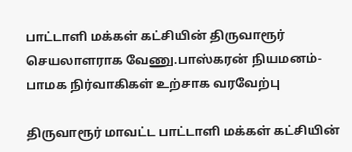பாட்டாளி மக்கள் கட்சியின் திருவாரூர் செயலாளராக வேணு.பாஸ்கரன் நியமனம்-பாமக நிர்வாகிகள் உற்சாக வரவேற்பு

திருவாரூர் மாவட்ட பாட்டாளி மக்கள் கட்சியின்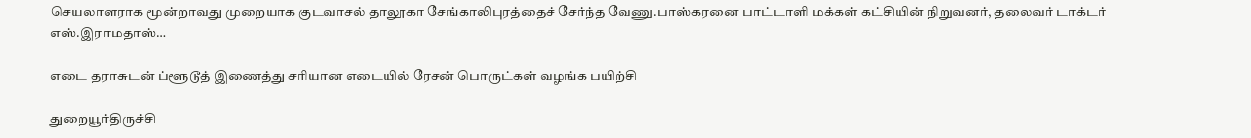செயலாளராக மூன்றாவது முறையாக குடவாசல் தாலூகா சேங்காலிபுரத்தைச் சேர்ந்த வேணு.பாஸ்கரனை பாட்டாளி மக்கள் கட்சியின் நிறுவனர், தலைவர் டாக்டர் எஸ்.இராமதாஸ்…

எடை தராசுடன் ப்ளூடூத் இணைத்து சரியான எடையில் ரேசன் பொருட்கள் வழங்க பயிற்சி

துறையூர்திருச்சி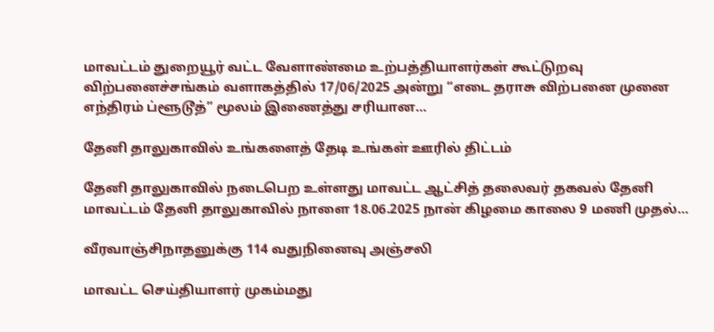மாவட்டம் துறையூர் வட்ட வேளாண்மை உற்பத்தியாளர்கள் கூட்டுறவு விற்பனைச்சங்கம் வளாகத்தில் 17/06/2025 அன்று “எடை தராசு விற்பனை முனை எந்திரம் ப்ளூடூத்” மூலம் இணைத்து சரியான…

தேனி தாலுகாவில் உங்களைத் தேடி உங்கள் ஊரில் திட்டம்

தேனி தாலுகாவில் நடைபெற உள்ளது மாவட்ட ஆட்சித் தலைவர் தகவல் தேனி மாவட்டம் தேனி தாலுகாவில் நாளை 18.06.2025 நான் கிழமை காலை 9 மணி முதல்…

வீரவாஞ்சிநாதனுக்கு 114 வதுநினைவு அஞ்சலி

மாவட்ட செய்தியாளர் முகம்மது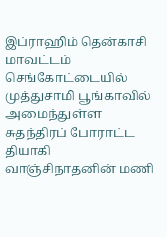இப்ராஹிம் தென்காசி மாவட்டம் செங்கோட்டையில் முத்துசாமி பூங்காவில் அமைந்துள்ள சுதந்திரப் போராட்ட தியாகி வாஞ்சிநாதனின் மணி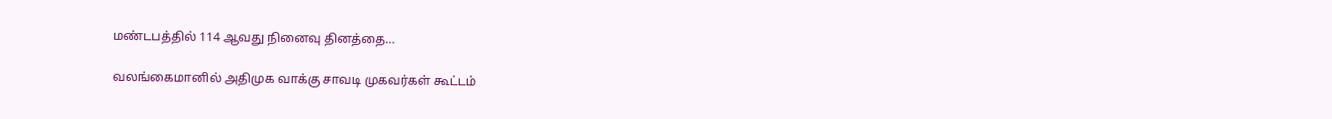மண்டபத்தில் 114 ஆவது நினைவு தினத்தை…

வலங்கைமானில் அதிமுக வாக்கு சாவடி முகவர்கள் கூட்டம்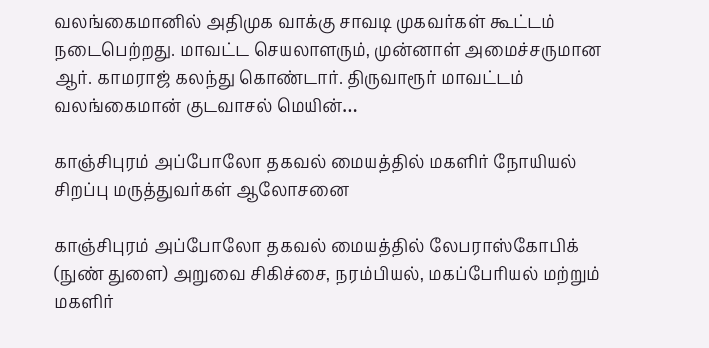வலங்கைமானில் அதிமுக வாக்கு சாவடி முகவர்கள் கூட்டம் நடைபெற்றது. மாவட்ட செயலாளரும், முன்னாள் அமைச்சருமான ஆர். காமராஜ் கலந்து கொண்டார். திருவாரூர் மாவட்டம் வலங்கைமான் குடவாசல் மெயின்…

காஞ்சிபுரம் அப்போலோ தகவல் மையத்தில் மகளிர் நோயியல் சிறப்பு மருத்துவர்கள் ஆலோசனை

காஞ்சிபுரம் அப்போலோ தகவல் மையத்தில் லேபராஸ்கோபிக் (நுண் துளை) அறுவை சிகிச்சை, நரம்பியல், மகப்பேரியல் மற்றும் மகளிர்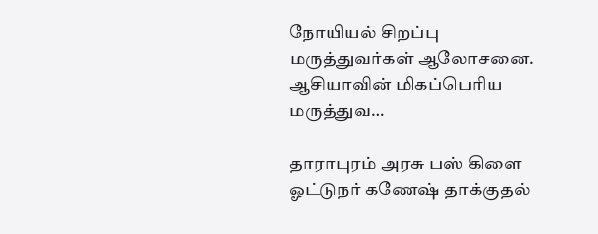நோயியல் சிறப்பு மருத்துவர்கள் ஆலோசனை. ஆசியாவின் மிகப்பெரிய மருத்துவ…

தாராபுரம் அரசு பஸ் கிளை ஓட்டுநர் கணேஷ் தாக்குதல்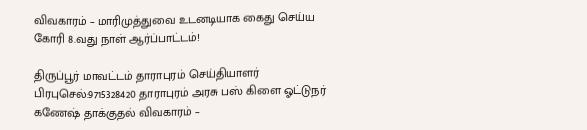விவகாரம் – மாரிமுத்துவை உடனடியாக கைது செய்ய கோரி 8.வது நாள் ஆர்ப்பாட்டம்!

திருப்பூர் மாவட்டம் தாராபுரம் செய்தியாளர் பிரபுசெல்:9715328420 தாராபுரம் அரசு பஸ் கிளை ஓட்டுநர் கணேஷ் தாக்குதல் விவகாரம் –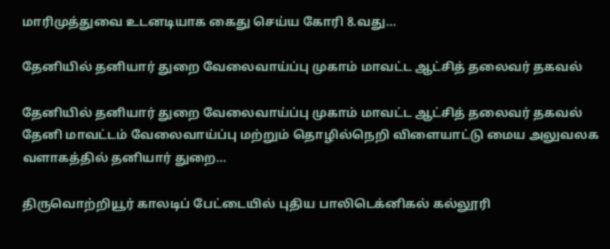மாரிமுத்துவை உடனடியாக கைது செய்ய கோரி 8.வது…

தேனியில் தனியார் துறை வேலைவாய்ப்பு முகாம் மாவட்ட ஆட்சித் தலைவர் தகவல்

தேனியில் தனியார் துறை வேலைவாய்ப்பு முகாம் மாவட்ட ஆட்சித் தலைவர் தகவல் தேனி மாவட்டம் வேலைவாய்ப்பு மற்றும் தொழில்நெறி விளையாட்டு மைய அலுவலக வளாகத்தில் தனியார் துறை…

திருவொற்றியூர் காலடிப் பேட்டையில் புதிய பாலிடெக்னிகல் கல்லூரி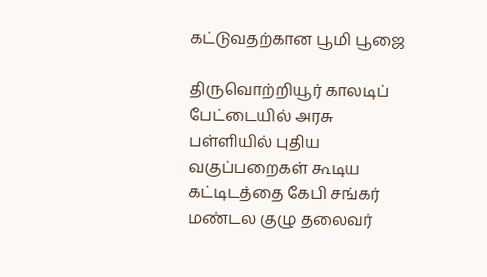கட்டுவதற்கான பூமி பூஜை

திருவொற்றியூர் காலடிப் பேட்டையில் அரசு பள்ளியில் புதிய வகுப்பறைகள் கூடிய கட்டிடத்தை கேபி சங்கர் மண்டல குழு தலைவர்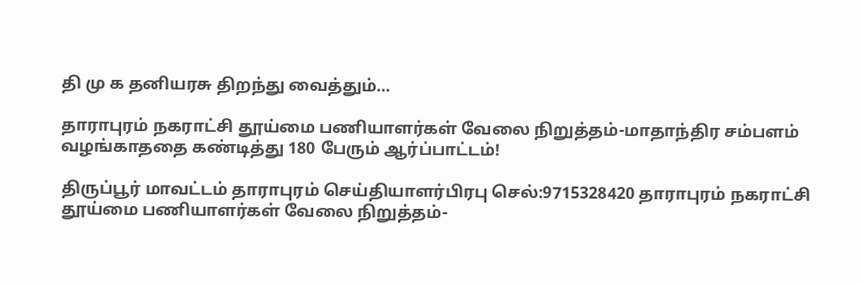தி மு க தனியரசு திறந்து வைத்தும்…

தாராபுரம் நகராட்சி தூய்மை பணியாளர்கள் வேலை நிறுத்தம்-மாதாந்திர சம்பளம் வழங்காததை கண்டித்து 180 பேரும் ஆர்ப்பாட்டம்!

திருப்பூர் மாவட்டம் தாராபுரம் செய்தியாளர்பிரபு செல்:9715328420 தாராபுரம் நகராட்சி தூய்மை பணியாளர்கள் வேலை நிறுத்தம்-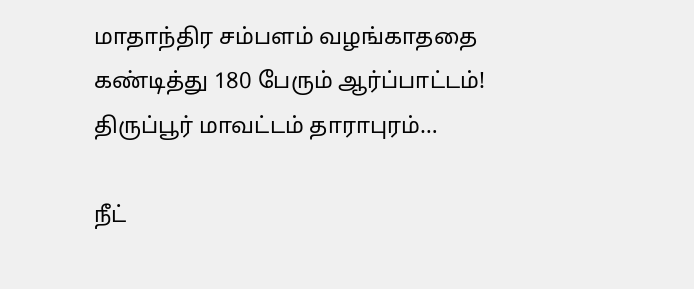மாதாந்திர சம்பளம் வழங்காததை கண்டித்து 180 பேரும் ஆர்ப்பாட்டம்! திருப்பூர் மாவட்டம் தாராபுரம்…

நீட்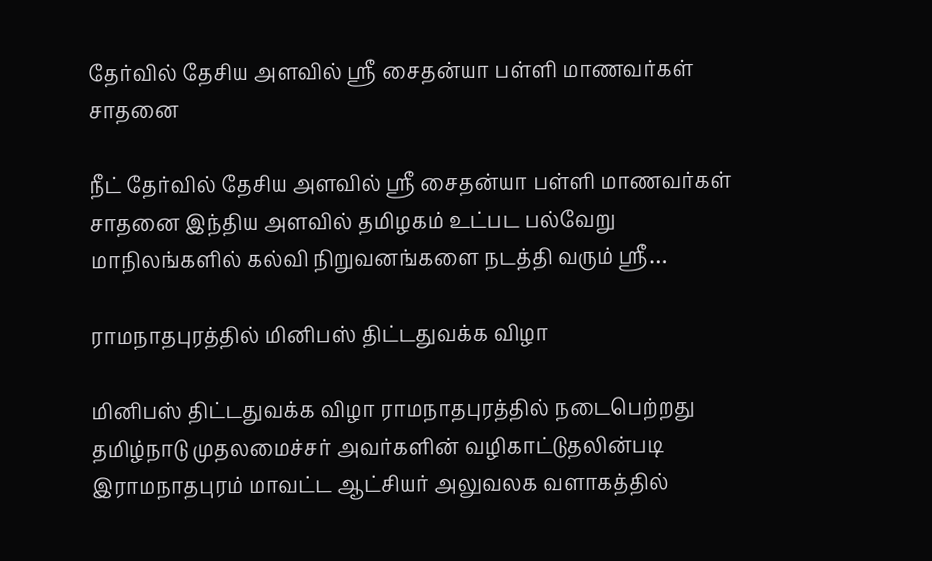தேர்வில் தேசிய அளவில் ஸ்ரீ சைதன்யா பள்ளி மாணவர்கள் சாதனை

நீட் தேர்வில் தேசிய அளவில் ஸ்ரீ சைதன்யா பள்ளி மாணவர்கள் சாதனை இந்திய அளவில் தமிழகம் உட்பட பல்வேறு மாநிலங்களில் கல்வி நிறுவனங்களை நடத்தி வரும் ஸ்ரீ…

ராமநாதபுரத்தில் மினிபஸ் திட்டதுவக்க விழா

மினிபஸ் திட்டதுவக்க விழா ராமநாதபுரத்தில் நடைபெற்றது தமிழ்நாடு முதலமைச்சர் அவர்களின் வழிகாட்டுதலின்படி இராமநாதபுரம் மாவட்ட ஆட்சியர் அலுவலக வளாகத்தில்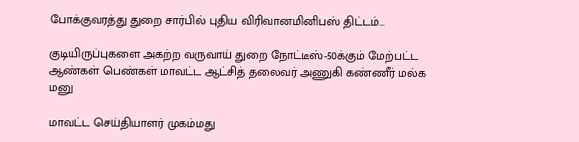போக்குவரத்து துறை சார்பில் புதிய விரிவானமினிபஸ் திட்டம்…

குடியிருப்புகளை அகற்ற வருவாய் துறை நோட்டீஸ்-50க்கும் மேற்பட்ட ஆண்கள் பெண்கள் மாவட்ட ஆட்சித் தலைவர் அணுகி கண்ணீர் மல்க மனு

மாவட்ட செய்தியாளர் முகம்மது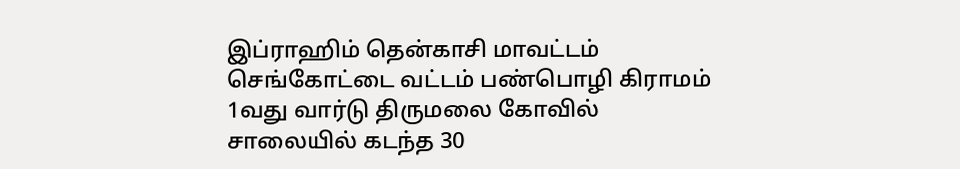இப்ராஹிம் தென்காசி மாவட்டம் செங்கோட்டை வட்டம் பண்பொழி கிராமம் 1வது வார்டு திருமலை கோவில் சாலையில் கடந்த 30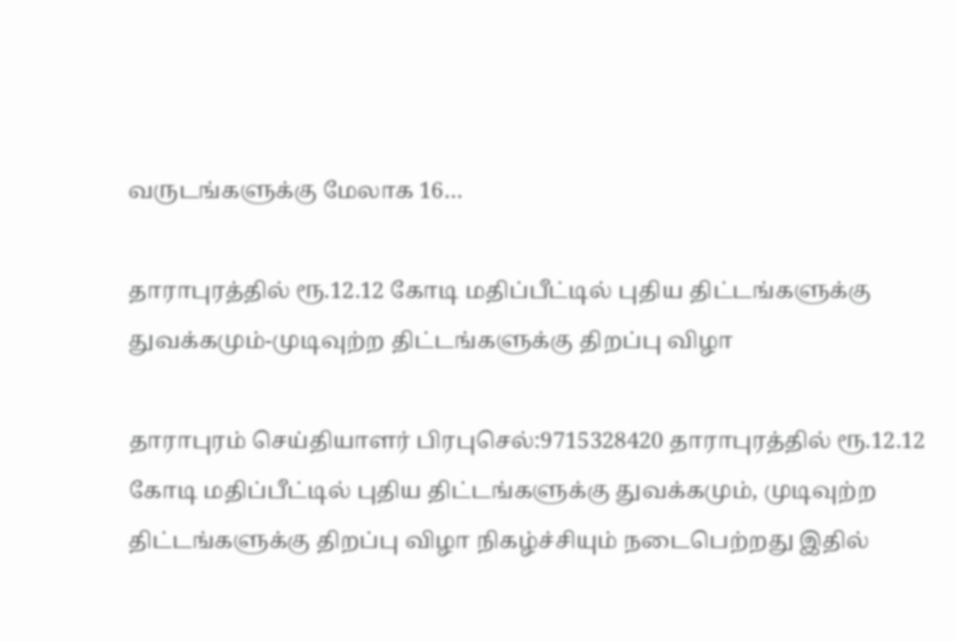வருடங்களுக்கு மேலாக 16…

தாராபுரத்தில் ரூ.12.12 கோடி மதிப்பீட்டில் புதிய திட்டங்களுக்கு துவக்கமும்-முடிவுற்ற திட்டங்களுக்கு திறப்பு விழா

தாராபுரம் செய்தியாளர் பிரபுசெல்:9715328420 தாராபுரத்தில் ரூ.12.12 கோடி மதிப்பீட்டில் புதிய திட்டங்களுக்கு துவக்கமும், முடிவுற்ற திட்டங்களுக்கு திறப்பு விழா நிகழ்ச்சியும் நடைபெற்றது இதில்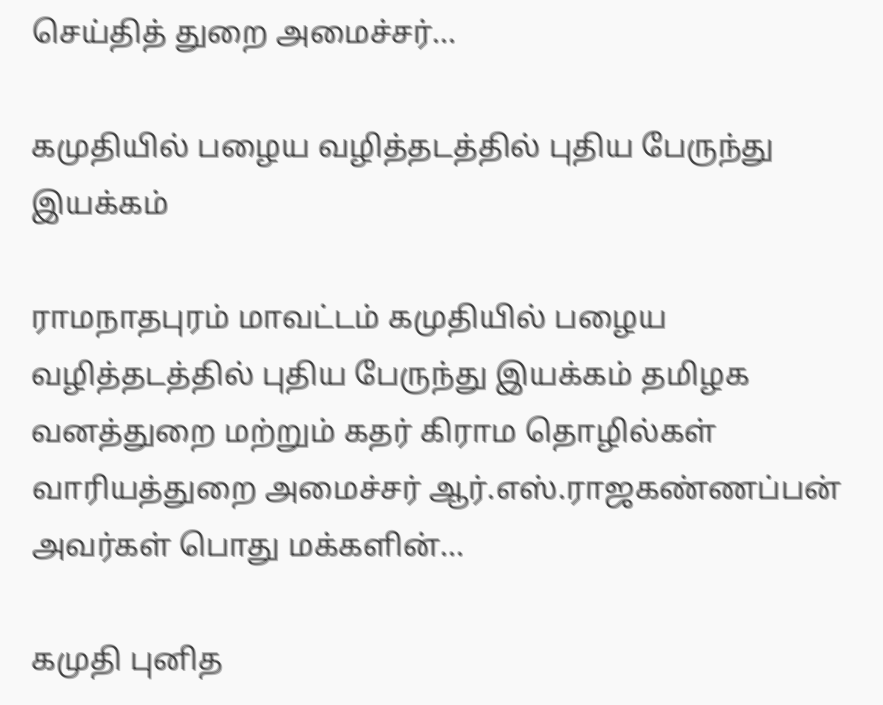செய்தித் துறை அமைச்சர்…

கமுதியில் பழைய வழித்தடத்தில் புதிய பேருந்து இயக்கம்

ராமநாதபுரம் மாவட்டம் கமுதியில் பழைய வழித்தடத்தில் புதிய பேருந்து இயக்கம் தமிழக வனத்துறை மற்றும் கதர் கிராம தொழில்கள் வாரியத்துறை அமைச்சர் ஆர்.எஸ்.ராஜகண்ணப்பன் அவர்கள் பொது மக்களின்…

கமுதி புனித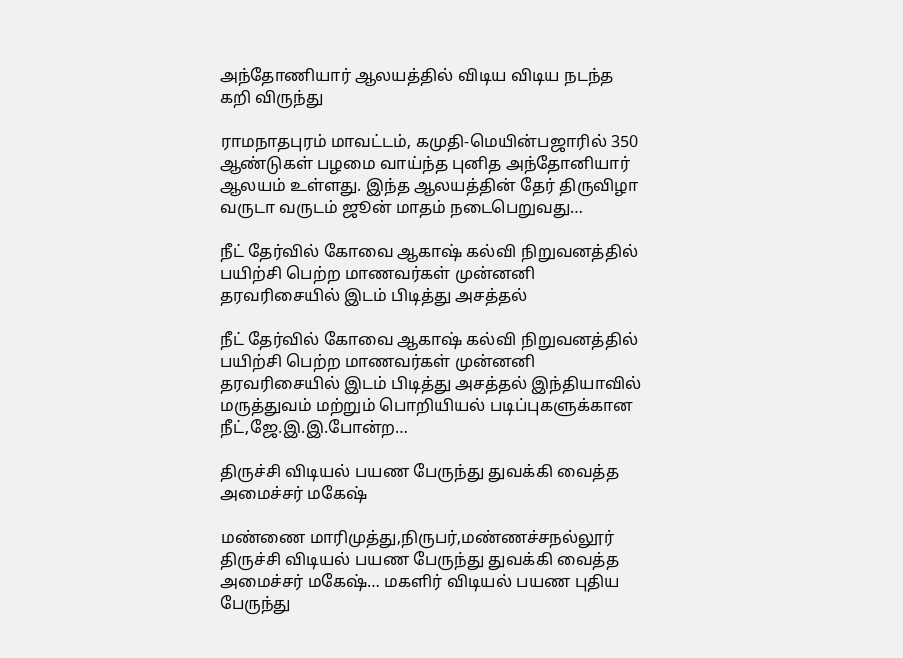அந்தோணியார் ஆலயத்தில் விடிய விடிய நடந்த கறி விருந்து

ராமநாதபுரம் மாவட்டம், கமுதி-மெயின்பஜாரில் 350 ஆண்டுகள் பழமை வாய்ந்த புனித அந்தோனியார் ஆலயம் உள்ளது. இந்த ஆலயத்தின் தேர் திருவிழா வருடா வருடம் ஜூன் மாதம் நடைபெறுவது…

நீட் தேர்வில் கோவை ஆகாஷ் கல்வி நிறுவனத்தில் பயிற்சி பெற்ற மாணவர்கள் முன்னனி தரவரிசையில் இடம் பிடித்து அசத்தல்

நீட் தேர்வில் கோவை ஆகாஷ் கல்வி நிறுவனத்தில் பயிற்சி பெற்ற மாணவர்கள் முன்னனி தரவரிசையில் இடம் பிடித்து அசத்தல் இந்தியாவில் மருத்துவம் மற்றும் பொறியியல் படிப்புகளுக்கான நீட்,ஜே.இ.இ.போன்ற…

திருச்சி விடியல் பயண பேருந்து துவக்கி வைத்த அமைச்சர் மகேஷ்

மண்ணை மாரிமுத்து,நிருபர்,மண்ணச்சநல்லூர் திருச்சி விடியல் பயண பேருந்து துவக்கி வைத்த அமைச்சர் மகேஷ்… மகளிர் விடியல் பயண புதிய பேருந்து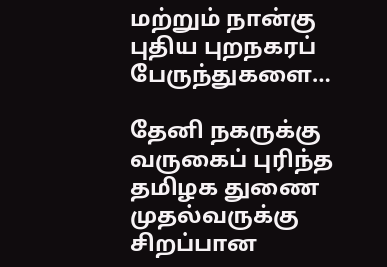மற்றும் நான்கு புதிய புறநகரப் பேருந்துகளை…

தேனி நகருக்கு வருகைப் புரிந்த தமிழக துணை முதல்வருக்கு சிறப்பான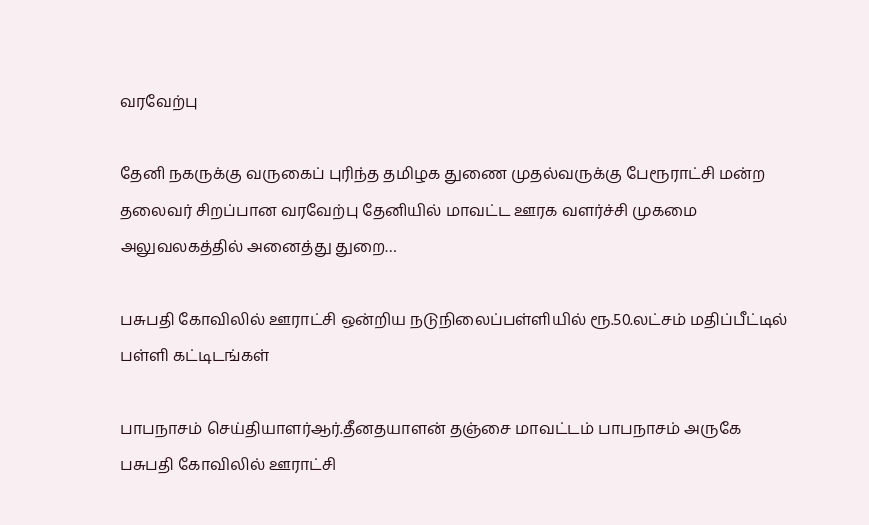வரவேற்பு

தேனி நகருக்கு வருகைப் புரிந்த தமிழக துணை முதல்வருக்கு பேரூராட்சி மன்ற தலைவர் சிறப்பான வரவேற்பு தேனியில் மாவட்ட ஊரக வளர்ச்சி முகமை அலுவலகத்தில் அனைத்து துறை…

பசுபதி கோவிலில் ஊராட்சி ஒன்றிய நடுநிலைப்பள்ளியில் ரூ.50.லட்சம் மதிப்பீட்டில் பள்ளி கட்டிடங்கள்

பாபநாசம் செய்தியாளர்ஆர்.தீனதயாளன் தஞ்சை மாவட்டம் பாபநாசம் அருகே பசுபதி கோவிலில் ஊராட்சி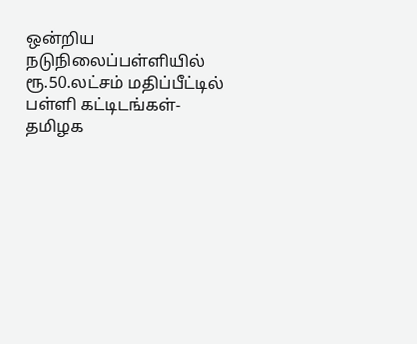ஒன்றிய நடுநிலைப்பள்ளியில் ரூ.50.லட்சம் மதிப்பீட்டில் பள்ளி கட்டிடங்கள்-தமிழக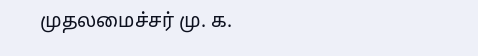முதலமைச்சர் மு. க.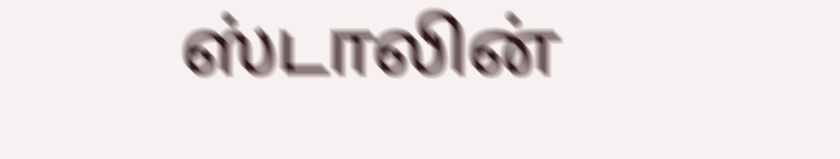ஸ்டாலின்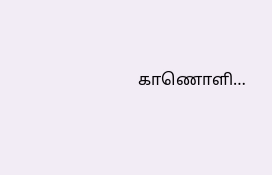காணொளி…